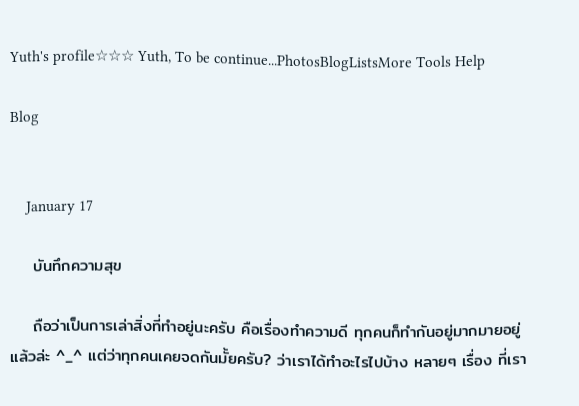Yuth's profile☆☆☆ Yuth, To be continue...PhotosBlogListsMore Tools Help

Blog


    January 17

    บันทึกความสุข

    ถือว่าเป็นการเล่าสิ่งที่ทำอยู่นะครับ คือเรื่องทำความดี ทุกคนก็ทำกันอยู่มากมายอยู่แล้วล่ะ ^_^ แต่ว่าทุกคนเคยจดกันมั้ยครับ? ว่าเราได้ทำอะไรไปบ้าง หลายๆ เรื่อง ที่เรา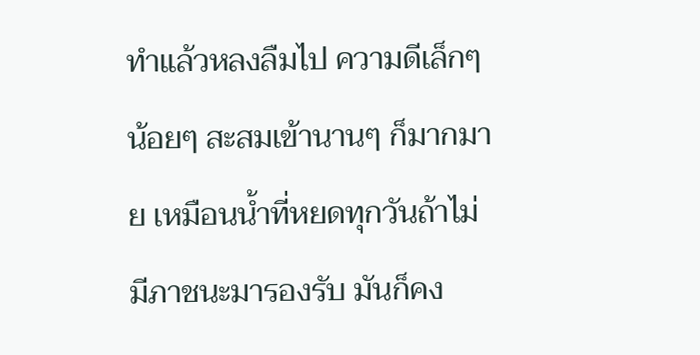ทำแล้วหลงลืมไป ความดีเล็กๆ น้อยๆ สะสมเข้านานๆ ก็มากมาย เหมือนน้ำที่หยดทุกวันถ้าไม่มีภาชนะมารองรับ มันก็คง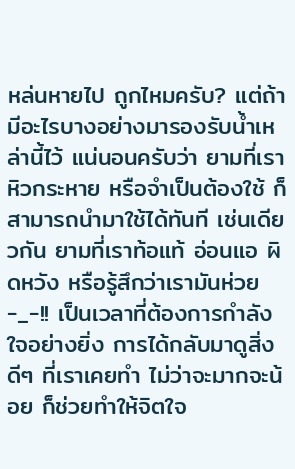หล่นหายไป ถูกไหมครับ? แต่ถ้ามีอะไรบางอย่างมารองรับน้ำเหล่านี้ไว้ แน่นอนครับว่า ยามที่เราหิวกระหาย หรือจำเป็นต้องใช้ ก็สามารถนำมาใช้ได้ทันที เช่นเดียวกัน ยามที่เราท้อแท้ อ่อนแอ ผิดหวัง หรือรู้สึกว่าเรามันห่วย -_-!! เป็นเวลาที่ต้องการกำลังใจอย่างยิ่ง การได้กลับมาดูสิ่งดีๆ ที่เราเคยทำ ไม่ว่าจะมากจะน้อย ก็ช่วยทำให้จิตใจ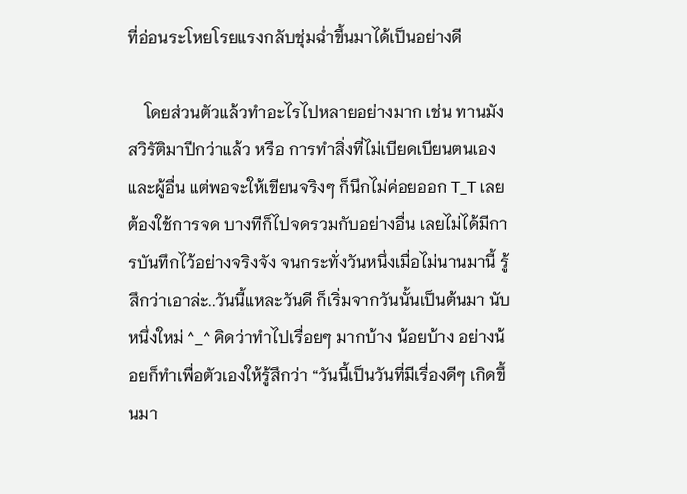ที่อ่อนระโหยโรยแรงกลับชุ่มฉ่ำขึ้นมาได้เป็นอย่างดี

    โดยส่วนตัวแล้วทำอะไรไปหลายอย่างมาก เช่น ทานมังสวิรัติมาปีกว่าแล้ว หรือ การทำสิ่งที่ไม่เบียดเบียนตนเองและผู้อื่น แต่พอจะให้เขียนจริงๆ ก็นึกไม่ค่อยออก T_T เลยต้องใช้การจด บางทีก็ไปจดรวมกับอย่างอื่น เลยไม่ได้มีการบันทึกไว้อย่างจริงจัง จนกระทั่งวันหนึ่งเมื่อไม่นานมานี้ รู้สึกว่าเอาล่ะ..วันนี้แหละวันดี ก็เริ่มจากวันนั้นเป็นต้นมา นับหนึ่งใหม่ ^_^ คิดว่าทำไปเรื่อยๆ มากบ้าง น้อยบ้าง อย่างน้อยก็ทำเพื่อตัวเองให้รู้สึกว่า “วันนี้เป็นวันที่มีเรื่องดีๆ เกิดขึ้นมา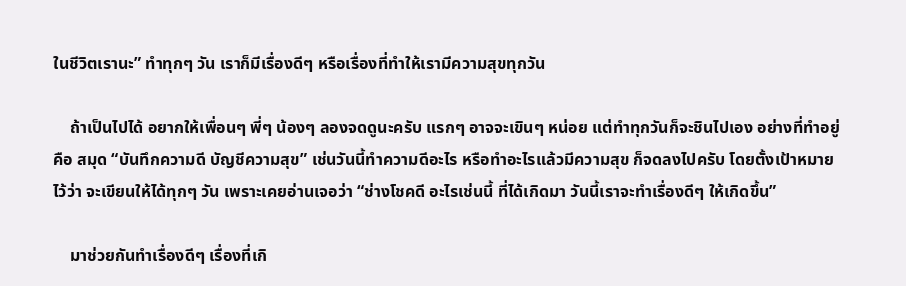ในชีวิตเรานะ” ทำทุกๆ วัน เราก็มีเรื่องดีๆ หรือเรื่องที่ทำให้เรามีความสุขทุกวัน

    ถ้าเป็นไปได้ อยากให้เพื่อนๆ พี่ๆ น้องๆ ลองจดดูนะครับ แรกๆ อาจจะเขินๆ หน่อย แต่ทำทุกวันก็จะชินไปเอง อย่างที่ทำอยู่ คือ สมุด “บันทึกความดี บัญชีความสุข” เช่นวันนี้ทำความดีอะไร หรือทำอะไรแล้วมีความสุข ก็จดลงไปครับ โดยตั้งเป้าหมายไว้ว่า จะเขียนให้ได้ทุกๆ วัน เพราะเคยอ่านเจอว่า “ช่างโชคดี อะไรเช่นนี้ ที่ได้เกิดมา วันนี้เราจะทำเรื่องดีๆ ให้เกิดขึ้น”

    มาช่วยกันทำเรื่องดีๆ เรื่องที่เกิ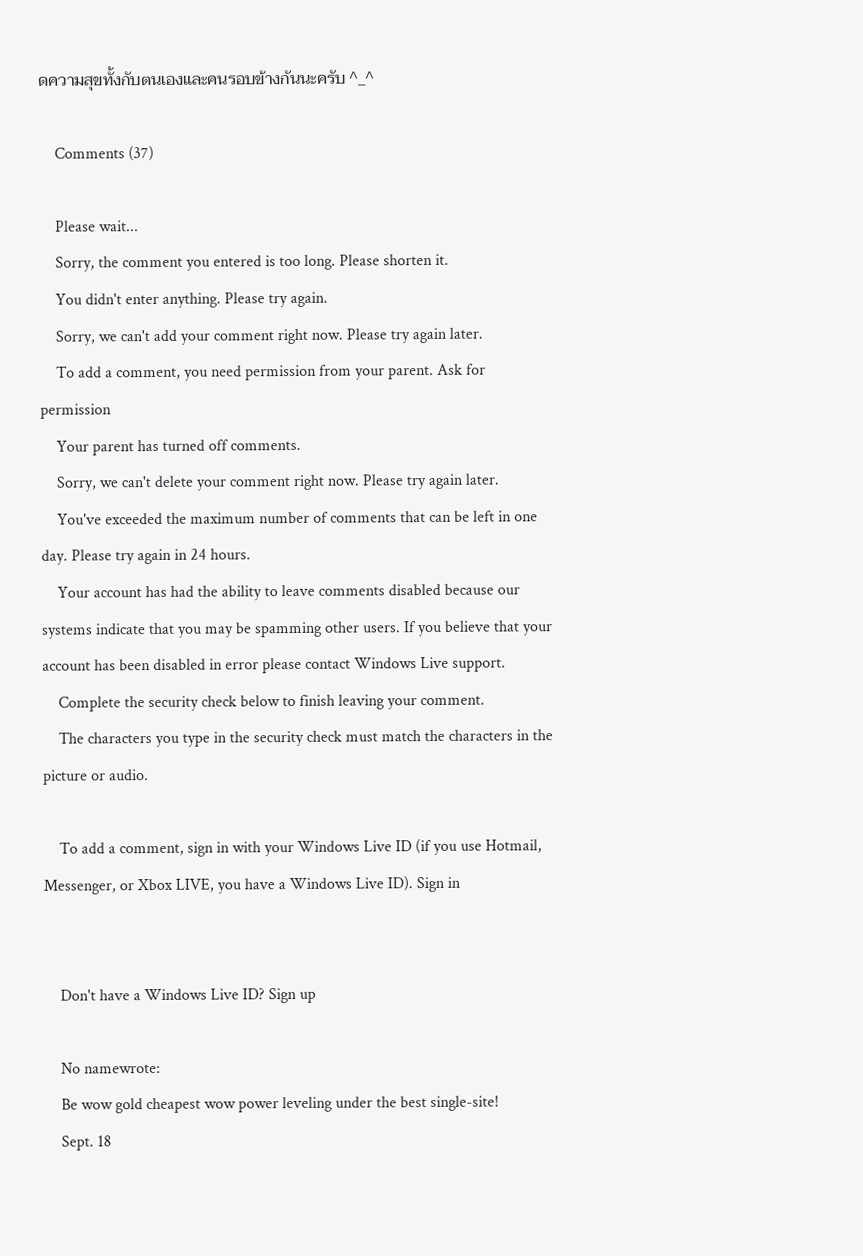ดความสุขทั้งกับตนเองและคนรอบข้างกันนะครับ ^_^

    Comments (37)

    Please wait...
    Sorry, the comment you entered is too long. Please shorten it.
    You didn't enter anything. Please try again.
    Sorry, we can't add your comment right now. Please try again later.
    To add a comment, you need permission from your parent. Ask for permission
    Your parent has turned off comments.
    Sorry, we can't delete your comment right now. Please try again later.
    You've exceeded the maximum number of comments that can be left in one day. Please try again in 24 hours.
    Your account has had the ability to leave comments disabled because our systems indicate that you may be spamming other users. If you believe that your account has been disabled in error please contact Windows Live support.
    Complete the security check below to finish leaving your comment.
    The characters you type in the security check must match the characters in the picture or audio.

    To add a comment, sign in with your Windows Live ID (if you use Hotmail, Messenger, or Xbox LIVE, you have a Windows Live ID). Sign in


    Don't have a Windows Live ID? Sign up

    No namewrote:
    Be wow gold cheapest wow power leveling under the best single-site!
    Sept. 18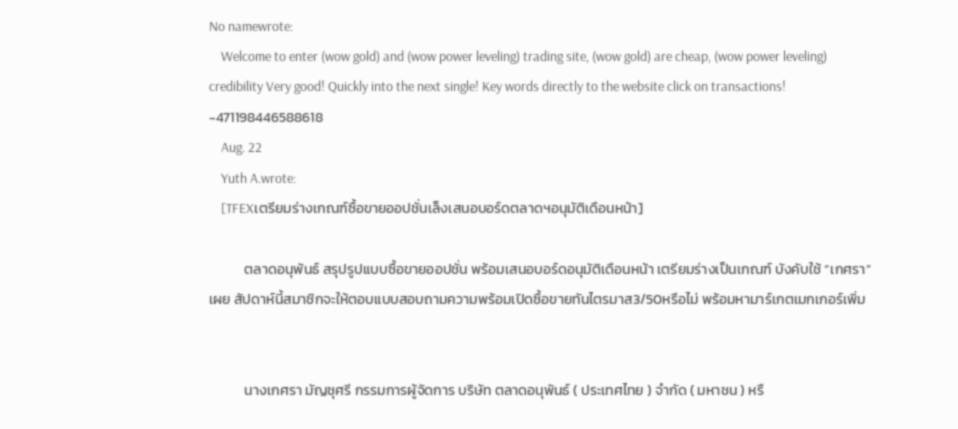No namewrote:
    Welcome to enter (wow gold) and (wow power leveling) trading site, (wow gold) are cheap, (wow power leveling) credibility Very good! Quickly into the next single! Key words directly to the website click on transactions! -471198446588618
    Aug. 22
    Yuth A.wrote:
    [TFEXเตรียมร่างเกณฑ์ซื้อขายออปชั่นเล็งเสนอบอร์ดตลาดฯอนุมัติเดือนหน้า]

           ตลาดอนุพันธ์ สรุปรูปแบบซื้อขายออปชั่น พร้อมเสนอบอร์ดอนุมัติเดือนหน้า เตรียมร่างเป็นเกณฑ์ บังคับใช้ “เกศรา”เผย สัปดาห์นี้สมาชิกจะให้ตอบแบบสอบถามความพร้อมเปิดซื้อขายทันไตรมาส3/50หรือไม่ พร้อมหามาร์เกตเมกเกอร์เพิ่ม


           นางเกศรา มัญชุศรี กรรมการผู้จัดการ บริษัท ตลาดอนุพันธ์ ( ประเทศไทย ) จำกัด ( มหาชน ) หรื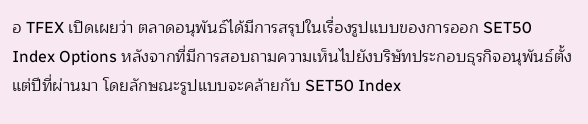อ TFEX เปิดเผยว่า ตลาดอนุพันธ์ได้มีการสรุปในเรื่องรูปแบบของการออก SET50 Index Options หลังจากที่มีการสอบถามความเห็นไปยังบริษัทประกอบธุรกิจอนุพันธ์ตั้งแต่ปีที่ผ่านมา โดยลักษณะรูปแบบจะคล้ายกับ SET50 Index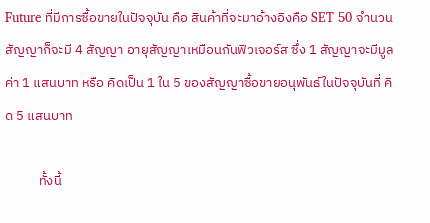Future ที่มีการซื้อขายในปัจจุบัน คือ สินค้าที่จะมาอ้างอิงคือ SET 50 จำนวนสัญญาก็จะมี 4 สัญญา อายุสัญญาเหมือนกันฟิวเจอร์ส ซึ่ง 1 สัญญาจะมีมูลค่า 1 แสนบาท หรือ คิดเป็น 1 ใน 5 ของสัญญาซื้อขายอนุพันธ์ในปัจจุบันที่ คิด 5 แสนบาท

           ทั้งนี้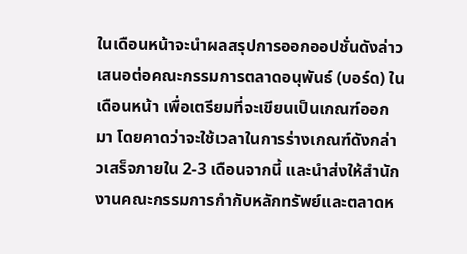ในเดือนหน้าจะนำผลสรุปการออกออปชั่นดังล่าวเสนอต่อคณะกรรมการตลาดอนุพันธ์ (บอร์ด) ในเดือนหน้า เพื่อเตรียมที่จะเขียนเป็นเกณฑ์ออกมา โดยคาดว่าจะใช้เวลาในการร่างเกณฑ์ดังกล่าวเสร็จภายใน 2-3 เดือนจากนี้ และนำส่งให้สำนักงานคณะกรรมการกำกับหลักทรัพย์และตลาดห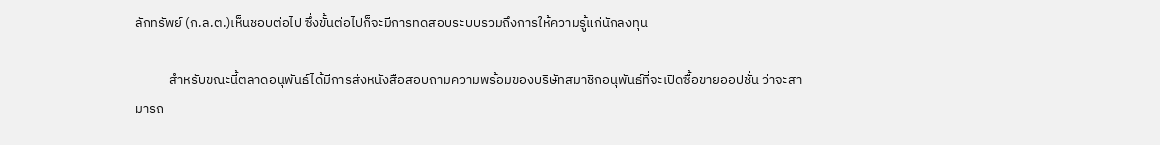ลักทรัพย์ (ก.ล.ต.)เห็นชอบต่อไป ซึ่งขั้นต่อไปก็จะมีการทดสอบระบบรวมถึงการให้ความรู้แก่นักลงทุน

           สำหรับขณะนี้ตลาดอนุพันธ์ได้มีการส่งหนังสือสอบถามความพร้อมของบริษัทสมาชิกอนุพันธ์ที่จะเปิดซื้อขายออปชั่น ว่าจะสามารถ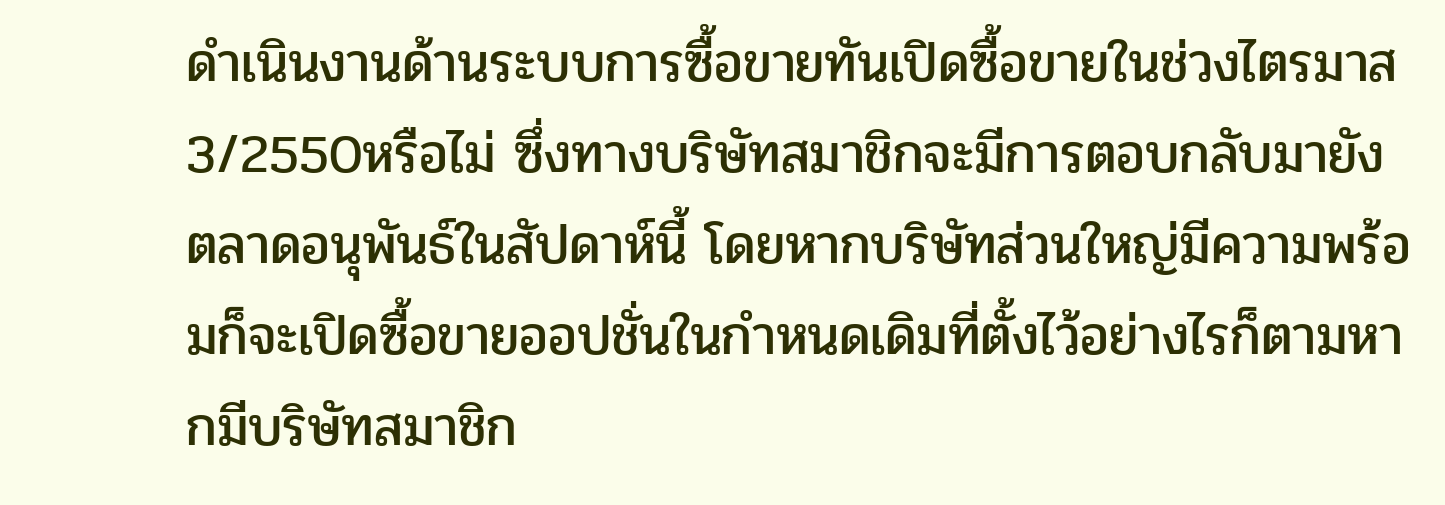ดำเนินงานด้านระบบการซื้อขายทันเปิดซื้อขายในช่วงไตรมาส3/2550หรือไม่ ซึ่งทางบริษัทสมาชิกจะมีการตอบกลับมายังตลาดอนุพันธ์ในสัปดาห์นี้ โดยหากบริษัทส่วนใหญ่มีความพร้อมก็จะเปิดซื้อขายออปชั่นในกำหนดเดิมที่ตั้งไว้อย่างไรก็ตามหากมีบริษัทสมาชิก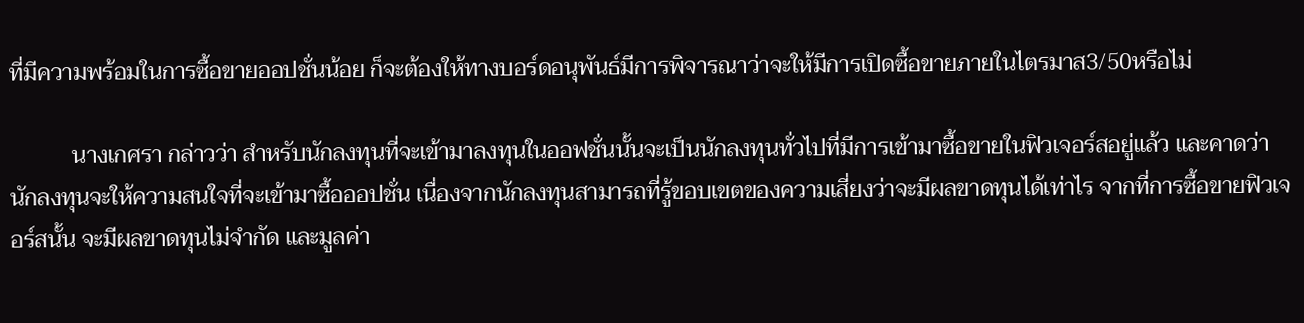ที่มีความพร้อมในการซื้อขายออปชั่นน้อย ก็จะต้องให้ทางบอร์ดอนุพันธ์มีการพิจารณาว่าจะให้มีการเปิดซื้อขายภายในไตรมาส3/50หรือไม่

           นางเกศรา กล่าวว่า สำหรับนักลงทุนที่จะเข้ามาลงทุนในออฟชั่นนั้นจะเป็นนักลงทุนทั่วไปที่มีการเข้ามาซื้อขายในฟิวเจอร์สอยู่แล้ว และคาดว่านักลงทุนจะให้ความสนใจที่จะเข้ามาซื้อออปชั่น เนื่องจากนักลงทุนสามารถที่รู้ขอบเขตของความเสี่ยงว่าจะมีผลขาดทุนได้เท่าไร จากที่การซื้อขายฟิวเจอร์สนั้น จะมีผลขาดทุนไม่จำกัด และมูลค่า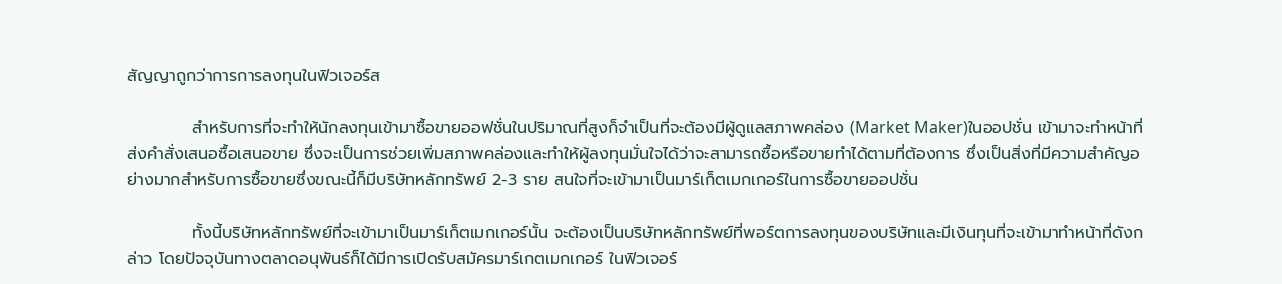สัญญาถูกว่าการการลงทุนในฟิวเจอร์ส

           สำหรับการที่จะทำให้นักลงทุนเข้ามาซื้อขายออฟชั่นในปริมาณที่สูงก็จำเป็นที่จะต้องมีผู้ดูแลสภาพคล่อง (Market Maker)ในออปชั่น เข้ามาจะทำหน้าที่ส่งคำสั่งเสนอซื้อเสนอขาย ซึ่งจะเป็นการช่วยเพิ่มสภาพคล่องและทำให้ผู้ลงทุนมั่นใจได้ว่าจะสามารถซื้อหรือขายทำได้ตามที่ต้องการ ซึ่งเป็นสิ่งที่มีความสำคัญอย่างมากสำหรับการซื้อขายซึ่งขณะนี้ก็มีบริษัทหลักทรัพย์ 2-3 ราย สนใจที่จะเข้ามาเป็นมาร์เก็ตเมกเกอร์ในการซื้อขายออปชั่น

           ทั้งนี้บริษัทหลักทรัพย์ที่จะเข้ามาเป็นมาร์เก็ตเมกเกอร์นั้น จะต้องเป็นบริษัทหลักทรัพย์ที่พอร์ตการลงทุนของบริษัทและมีเงินทุนที่จะเข้ามาทำหน้าที่ดังกล่าว โดยปัจจุบันทางตลาดอนุพันธ์ก็ได้มีการเปิดรับสมัครมาร์เกตเมกเกอร์ ในฟิวเจอร์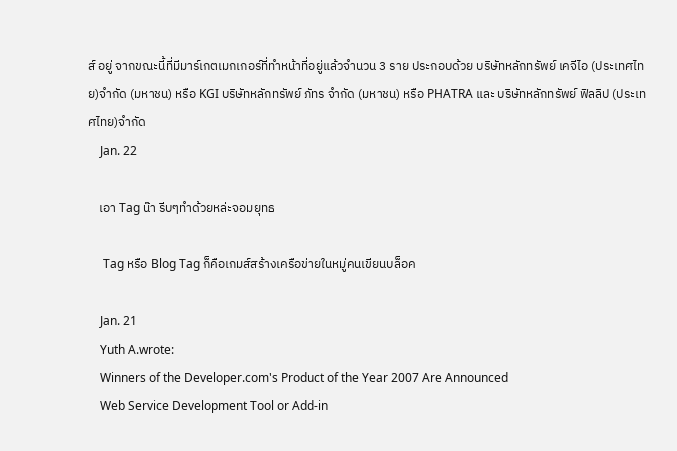ส์ อยู่ จากขณะนี้ที่มีมาร์เกตเมกเกอร์ที่ทำหน้าที่อยู่แล้วจำนวน 3 ราย ประกอบด้วย บริษัทหลักทรัพย์ เคจีไอ (ประเทศไทย)จำกัด (มหาชน) หรือ KGI บริษัทหลักทรัพย์ ภัทร จำกัด (มหาชน) หรือ PHATRA และ บริษัทหลักทรัพย์ ฟิลลิป (ประเทศไทย)จำกัด
    Jan. 22

    เอา Tag น๊า รีบๆทำด้วยหล่ะจอมยุทธ

     Tag หรือ Blog Tag ก็คือเกมส์สร้างเครือข่ายในหมู่คนเขียนบล็อค

    Jan. 21
    Yuth A.wrote:
    Winners of the Developer.com's Product of the Year 2007 Are Announced
    Web Service Development Tool or Add-in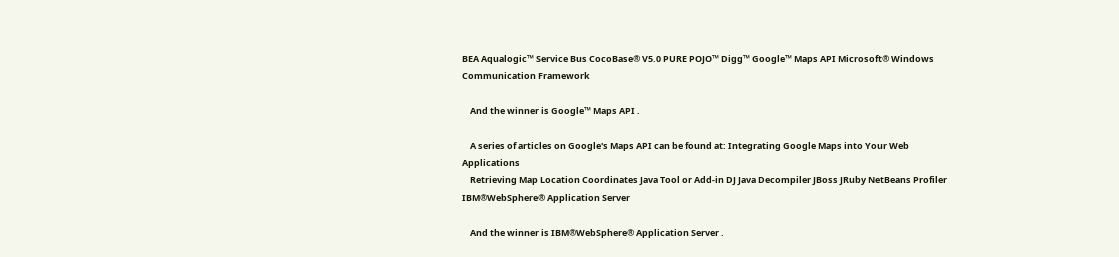BEA Aqualogic™ Service Bus CocoBase® V5.0 PURE POJO™ Digg™ Google™ Maps API Microsoft® Windows Communication Framework

    And the winner is Google™ Maps API .

    A series of articles on Google's Maps API can be found at: Integrating Google Maps into Your Web Applications
    Retrieving Map Location Coordinates Java Tool or Add-in DJ Java Decompiler JBoss JRuby NetBeans Profiler IBM®WebSphere® Application Server

    And the winner is IBM®WebSphere® Application Server .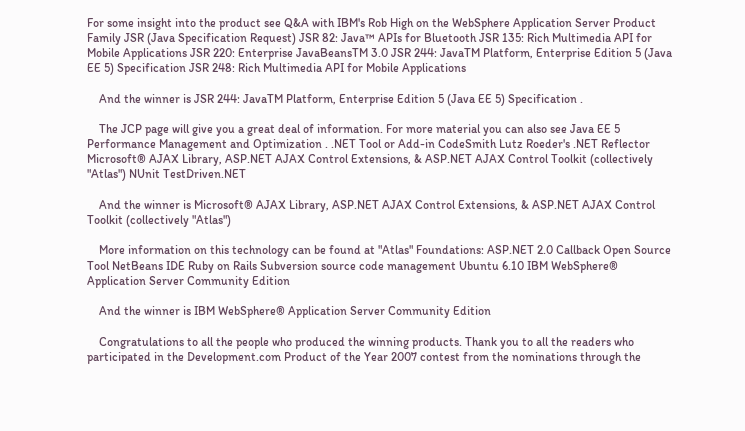For some insight into the product see Q&A with IBM's Rob High on the WebSphere Application Server Product Family JSR (Java Specification Request) JSR 82: Java™ APIs for Bluetooth JSR 135: Rich Multimedia API for Mobile Applications JSR 220: Enterprise JavaBeansTM 3.0 JSR 244: JavaTM Platform, Enterprise Edition 5 (Java EE 5) Specification JSR 248: Rich Multimedia API for Mobile Applications

    And the winner is JSR 244: JavaTM Platform, Enterprise Edition 5 (Java EE 5) Specification .

    The JCP page will give you a great deal of information. For more material you can also see Java EE 5 Performance Management and Optimization . .NET Tool or Add-in CodeSmith Lutz Roeder's .NET Reflector Microsoft® AJAX Library, ASP.NET AJAX Control Extensions, & ASP.NET AJAX Control Toolkit (collectively "Atlas") NUnit TestDriven.NET

    And the winner is Microsoft® AJAX Library, ASP.NET AJAX Control Extensions, & ASP.NET AJAX Control Toolkit (collectively "Atlas")

    More information on this technology can be found at "Atlas" Foundations: ASP.NET 2.0 Callback Open Source Tool NetBeans IDE Ruby on Rails Subversion source code management Ubuntu 6.10 IBM WebSphere® Application Server Community Edition

    And the winner is IBM WebSphere® Application Server Community Edition

    Congratulations to all the people who produced the winning products. Thank you to all the readers who participated in the Development.com Product of the Year 2007 contest from the nominations through the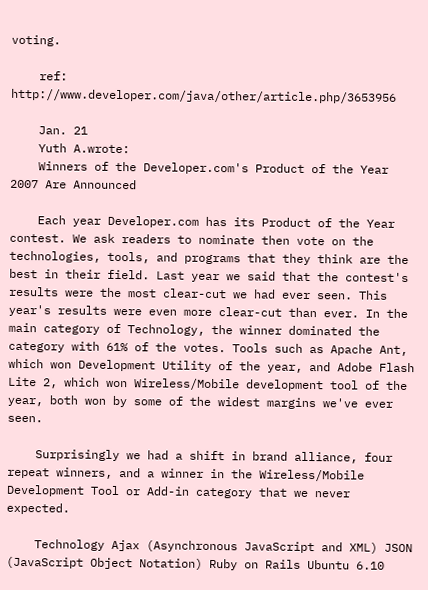voting.

    ref: http://www.developer.com/java/other/article.php/3653956

    Jan. 21
    Yuth A.wrote:
    Winners of the Developer.com's Product of the Year 2007 Are Announced

    Each year Developer.com has its Product of the Year contest. We ask readers to nominate then vote on the technologies, tools, and programs that they think are the best in their field. Last year we said that the contest's results were the most clear-cut we had ever seen. This year's results were even more clear-cut than ever. In the main category of Technology, the winner dominated the category with 61% of the votes. Tools such as Apache Ant, which won Development Utility of the year, and Adobe Flash Lite 2, which won Wireless/Mobile development tool of the year, both won by some of the widest margins we've ever seen.

    Surprisingly we had a shift in brand alliance, four repeat winners, and a winner in the Wireless/Mobile Development Tool or Add-in category that we never expected.

    Technology Ajax (Asynchronous JavaScript and XML) JSON (JavaScript Object Notation) Ruby on Rails Ubuntu 6.10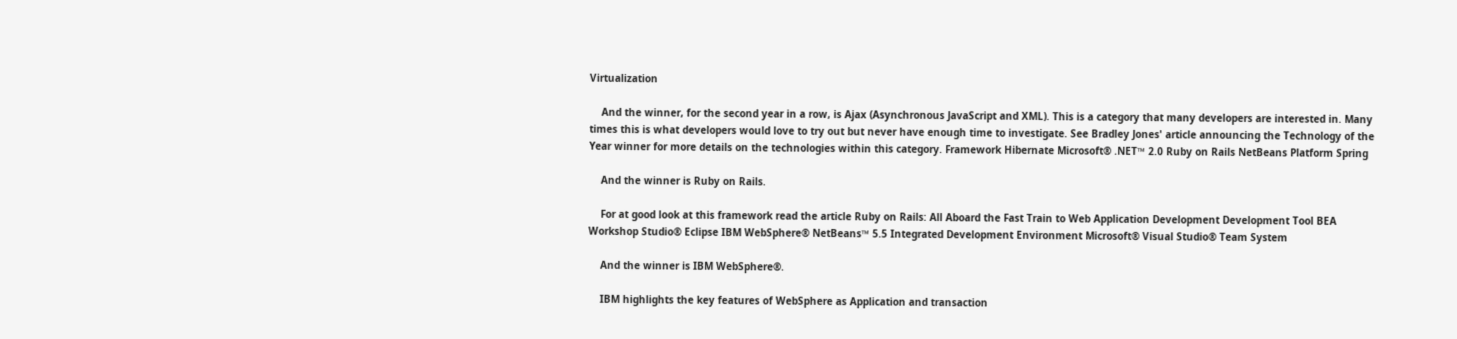Virtualization

    And the winner, for the second year in a row, is Ajax (Asynchronous JavaScript and XML). This is a category that many developers are interested in. Many times this is what developers would love to try out but never have enough time to investigate. See Bradley Jones' article announcing the Technology of the Year winner for more details on the technologies within this category. Framework Hibernate Microsoft® .NET™ 2.0 Ruby on Rails NetBeans Platform Spring

    And the winner is Ruby on Rails.

    For at good look at this framework read the article Ruby on Rails: All Aboard the Fast Train to Web Application Development Development Tool BEA Workshop Studio® Eclipse IBM WebSphere® NetBeans™ 5.5 Integrated Development Environment Microsoft® Visual Studio® Team System

    And the winner is IBM WebSphere®.

    IBM highlights the key features of WebSphere as Application and transaction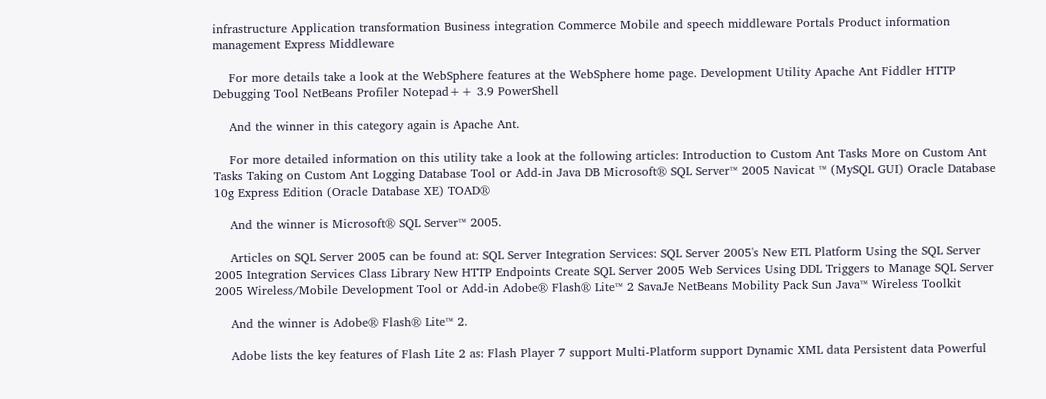infrastructure Application transformation Business integration Commerce Mobile and speech middleware Portals Product information management Express Middleware

    For more details take a look at the WebSphere features at the WebSphere home page. Development Utility Apache Ant Fiddler HTTP Debugging Tool NetBeans Profiler Notepad++ 3.9 PowerShell

    And the winner in this category again is Apache Ant.

    For more detailed information on this utility take a look at the following articles: Introduction to Custom Ant Tasks More on Custom Ant Tasks Taking on Custom Ant Logging Database Tool or Add-in Java DB Microsoft® SQL Server™ 2005 Navicat ™ (MySQL GUI) Oracle Database 10g Express Edition (Oracle Database XE) TOAD®

    And the winner is Microsoft® SQL Server™ 2005.

    Articles on SQL Server 2005 can be found at: SQL Server Integration Services: SQL Server 2005's New ETL Platform Using the SQL Server 2005 Integration Services Class Library New HTTP Endpoints Create SQL Server 2005 Web Services Using DDL Triggers to Manage SQL Server 2005 Wireless/Mobile Development Tool or Add-in Adobe® Flash® Lite™ 2 SavaJe NetBeans Mobility Pack Sun Java™ Wireless Toolkit

    And the winner is Adobe® Flash® Lite™ 2.

    Adobe lists the key features of Flash Lite 2 as: Flash Player 7 support Multi-Platform support Dynamic XML data Persistent data Powerful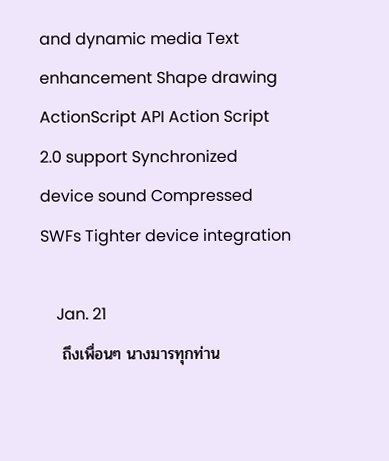and dynamic media Text enhancement Shape drawing ActionScript API Action Script 2.0 support Synchronized device sound Compressed SWFs Tighter device integration

    Jan. 21
    ถึงเพื่อนๆ นางมารทุกท่าน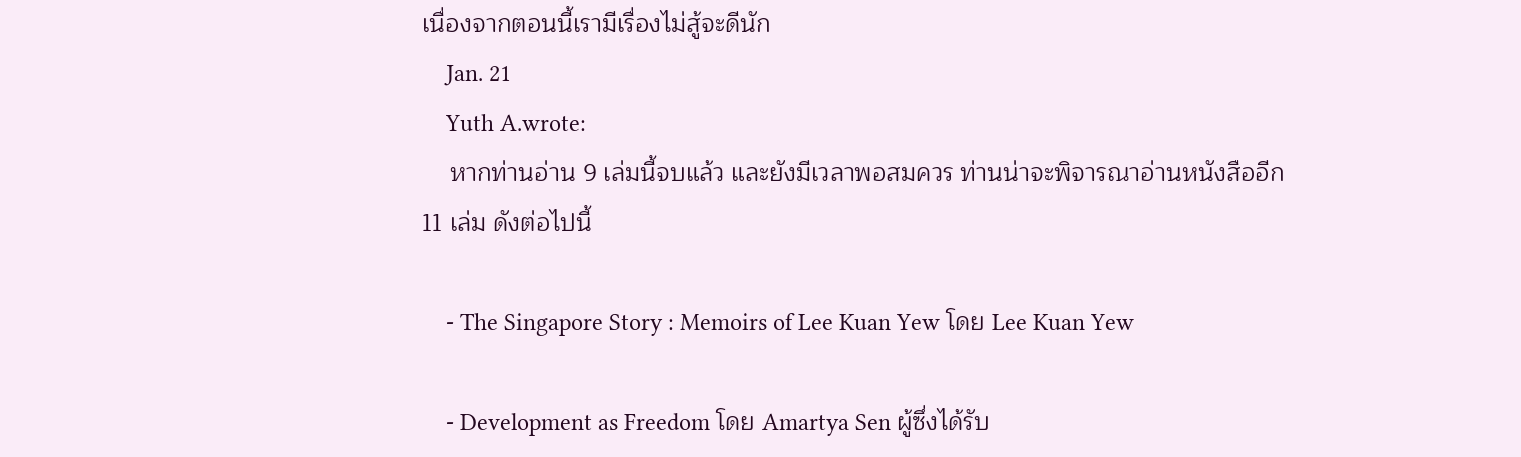เนื่องจากตอนนี้เรามีเรื่องไม่สู้จะดีนัก
    Jan. 21
    Yuth A.wrote:
    หากท่านอ่าน 9 เล่มนี้จบแล้ว และยังมีเวลาพอสมควร ท่านน่าจะพิจารณาอ่านหนังสืออีก 11 เล่ม ดังต่อไปนี้

    - The Singapore Story : Memoirs of Lee Kuan Yew โดย Lee Kuan Yew

    - Development as Freedom โดย Amartya Sen ผู้ซึ่งได้รับ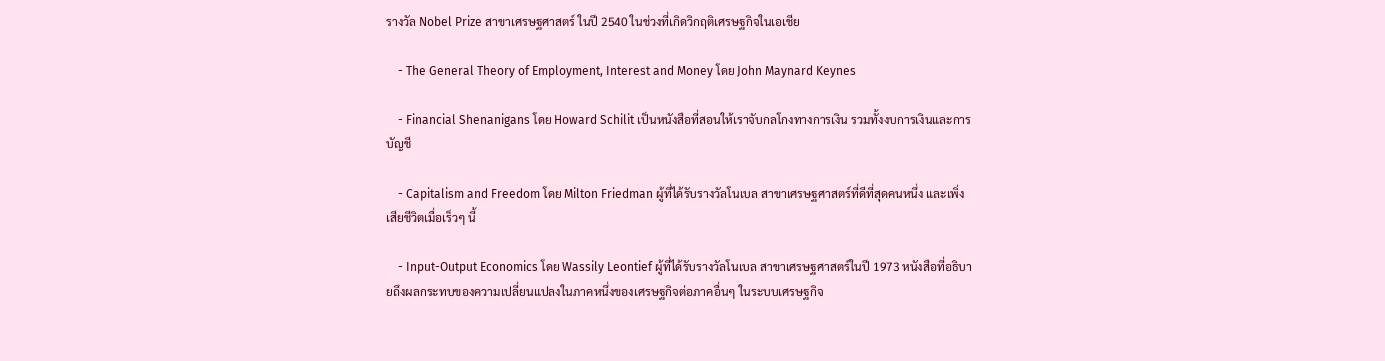รางวัล Nobel Prize สาขาเศรษฐศาสตร์ ในปี 2540 ในช่วงที่เกิดวิกฤติเศรษฐกิจในเอเชีย

    - The General Theory of Employment, Interest and Money โดย John Maynard Keynes

    - Financial Shenanigans โดย Howard Schilit เป็นหนังสือที่สอนให้เราจับกลโกงทางการเงิน รวมทั้งงบการเงินและการบัญชี

    - Capitalism and Freedom โดย Milton Friedman ผู้ที่ได้รับรางวัลโนเบล สาขาเศรษฐศาสตร์ที่ดีที่สุดคนหนึ่ง และเพิ่งเสียชีวิตเมื่อเร็วๆ นี้

    - Input-Output Economics โดย Wassily Leontief ผู้ที่ได้รับรางวัลโนเบล สาขาเศรษฐศาสตร์ในปี 1973 หนังสือที่อธิบายถึงผลกระทบของความเปลี่ยนแปลงในภาคหนึ่งของเศรษฐกิจต่อภาคอื่นๆ ในระบบเศรษฐกิจ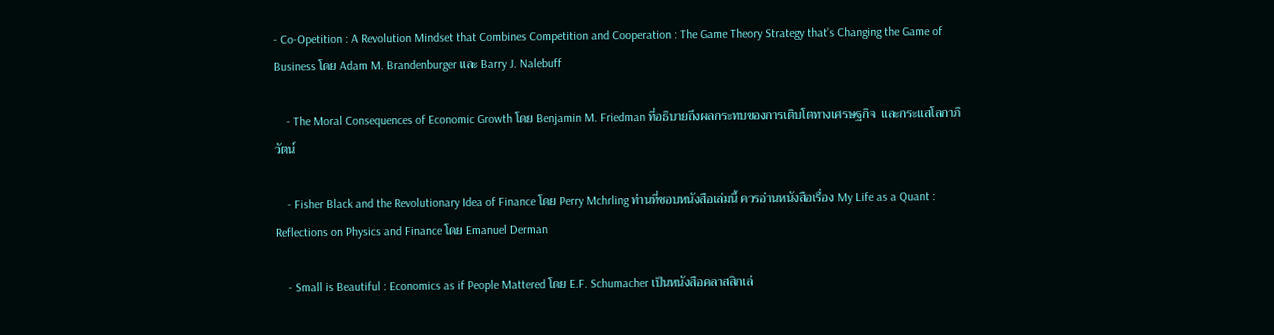- Co-Opetition : A Revolution Mindset that Combines Competition and Cooperation : The Game Theory Strategy that’s Changing the Game of Business โดย Adam M. Brandenburger และ Barry J. Nalebuff

    - The Moral Consequences of Economic Growth โดย Benjamin M. Friedman ที่อธิบายถึงผลกระทบของการเติบโตทางเศรษฐกิจ  และกระแสโลกาภิวัตน์

    - Fisher Black and the Revolutionary Idea of Finance โดย Perry Mchrling ท่านที่ชอบหนังสือเล่มนี้ ควรอ่านหนังสือเรื่อง My Life as a Quant : Reflections on Physics and Finance โดย Emanuel Derman

    - Small is Beautiful : Economics as if People Mattered โดย E.F. Schumacher เป็นหนังสือคลาสสิกเล่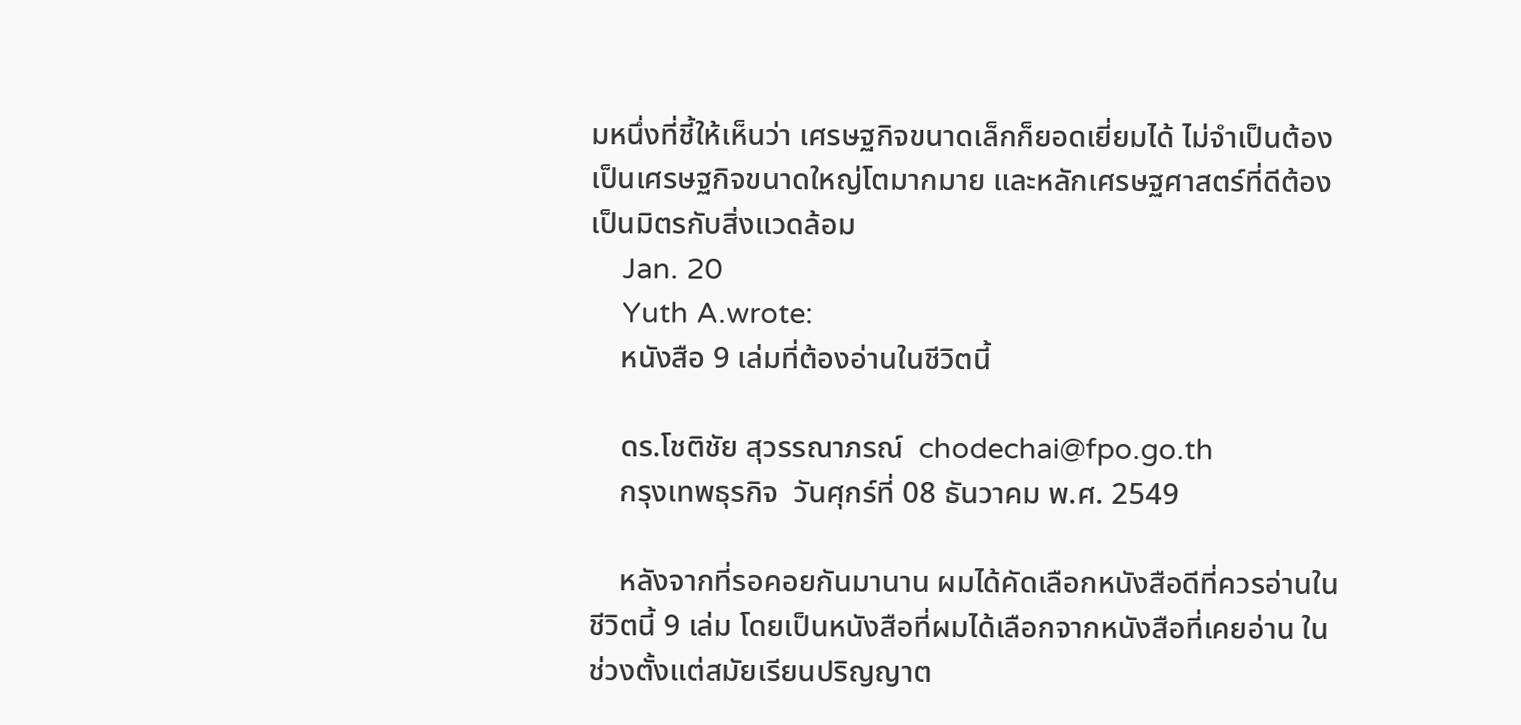มหนึ่งที่ชี้ให้เห็นว่า เศรษฐกิจขนาดเล็กก็ยอดเยี่ยมได้ ไม่จำเป็นต้องเป็นเศรษฐกิจขนาดใหญ่โตมากมาย และหลักเศรษฐศาสตร์ที่ดีต้องเป็นมิตรกับสิ่งแวดล้อม
    Jan. 20
    Yuth A.wrote:
    หนังสือ 9 เล่มที่ต้องอ่านในชีวิตนี้

    ดร.โชติชัย สุวรรณาภรณ์  chodechai@fpo.go.th
    กรุงเทพธุรกิจ  วันศุกร์ที่ 08 ธันวาคม พ.ศ. 2549

    หลังจากที่รอคอยกันมานาน ผมได้คัดเลือกหนังสือดีที่ควรอ่านในชีวิตนี้ 9 เล่ม โดยเป็นหนังสือที่ผมได้เลือกจากหนังสือที่เคยอ่าน ในช่วงตั้งแต่สมัยเรียนปริญญาต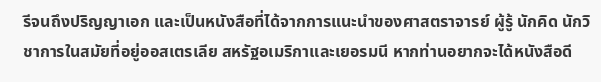รีจนถึงปริญญาเอก และเป็นหนังสือที่ได้จากการแนะนำของศาสตราจารย์ ผู้รู้ นักคิด นักวิชาการในสมัยที่อยู่ออสเตรเลีย สหรัฐอเมริกาและเยอรมนี หากท่านอยากจะได้หนังสือดี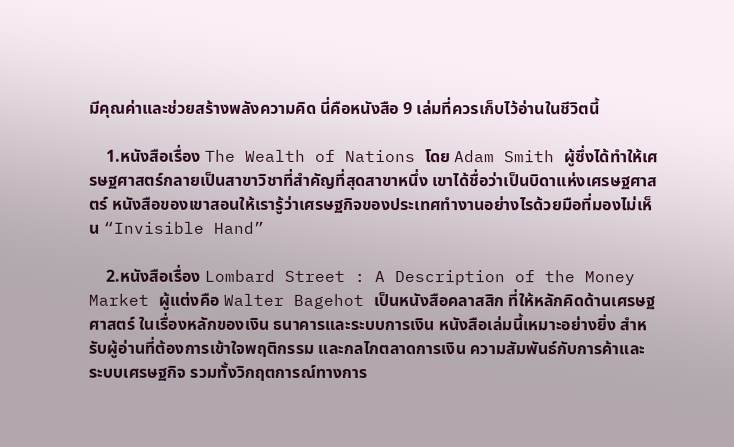มีคุณค่าและช่วยสร้างพลังความคิด นี่คือหนังสือ 9 เล่มที่ควรเก็บไว้อ่านในชีวิตนี้

    1.หนังสือเรื่อง The Wealth of Nations โดย Adam Smith ผู้ซึ่งได้ทำให้เศรษฐศาสตร์กลายเป็นสาขาวิชาที่สำคัญที่สุดสาขาหนึ่ง เขาได้ชื่อว่าเป็นบิดาแห่งเศรษฐศาสตร์ หนังสือของเขาสอนให้เรารู้ว่าเศรษฐกิจของประเทศทำงานอย่างไรด้วยมือที่มองไม่เห็น “Invisible Hand”

    2.หนังสือเรื่อง Lombard Street : A Description of the Money Market ผู้แต่งคือ Walter Bagehot เป็นหนังสือคลาสสิก ที่ให้หลักคิดด้านเศรษฐศาสตร์ ในเรื่องหลักของเงิน ธนาคารและระบบการเงิน หนังสือเล่มนี้เหมาะอย่างยิ่ง สำหรับผู้อ่านที่ต้องการเข้าใจพฤติกรรม และกลไกตลาดการเงิน ความสัมพันธ์กับการค้าและระบบเศรษฐกิจ รวมทั้งวิกฤตการณ์ทางการ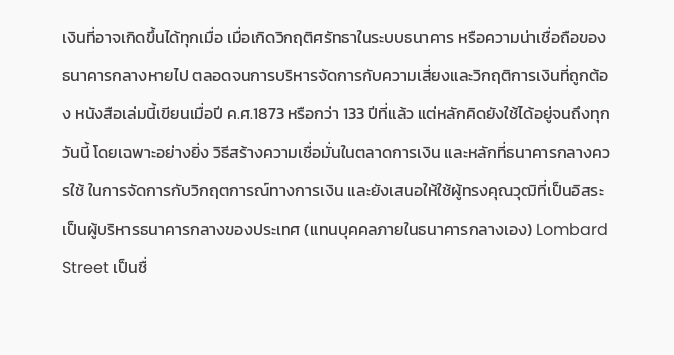เงินที่อาจเกิดขึ้นได้ทุกเมื่อ เมื่อเกิดวิกฤติศรัทธาในระบบธนาคาร หรือความน่าเชื่อถือของธนาคารกลางหายไป ตลอดจนการบริหารจัดการกับความเสี่ยงและวิกฤติการเงินที่ถูกต้อง หนังสือเล่มนี้เขียนเมื่อปี ค.ศ.1873 หรือกว่า 133 ปีที่แล้ว แต่หลักคิดยังใช้ได้อยู่จนถึงทุกวันนี้ โดยเฉพาะอย่างยิ่ง วิธีสร้างความเชื่อมั่นในตลาดการเงิน และหลักที่ธนาคารกลางควรใช้ ในการจัดการกับวิกฤตการณ์ทางการเงิน และยังเสนอให้ใช้ผู้ทรงคุณวุฒิที่เป็นอิสระเป็นผู้บริหารธนาคารกลางของประเทศ (แทนบุคคลภายในธนาคารกลางเอง) Lombard Street เป็นชื่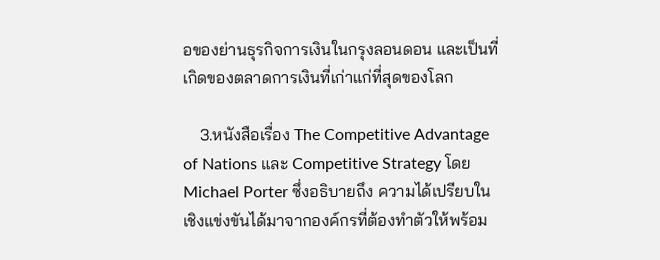อของย่านธุรกิจการเงินในกรุงลอนดอน และเป็นที่เกิดของตลาดการเงินที่เก่าแก่ที่สุดของโลก

    3.หนังสือเรื่อง The Competitive Advantage of Nations และ Competitive Strategy โดย Michael Porter ซึ่งอธิบายถึง ความได้เปรียบในเชิงแข่งขันได้มาจากองค์กรที่ต้องทำตัวให้พร้อม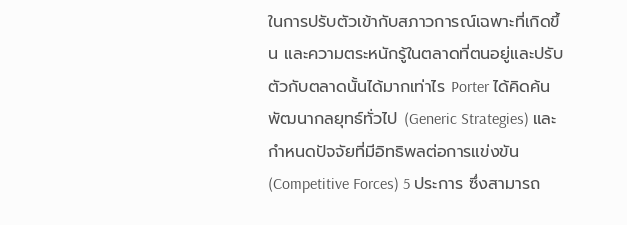ในการปรับตัวเข้ากับสภาวการณ์เฉพาะที่เกิดขึ้น และความตระหนักรู้ในตลาดที่ตนอยู่และปรับตัวกับตลาดนั้นได้มากเท่าไร Porter ได้คิดค้นพัฒนากลยุทธ์ทั่วไป (Generic Strategies) และกำหนดปัจจัยที่มีอิทธิพลต่อการแข่งขัน (Competitive Forces) 5 ประการ ซึ่งสามารถ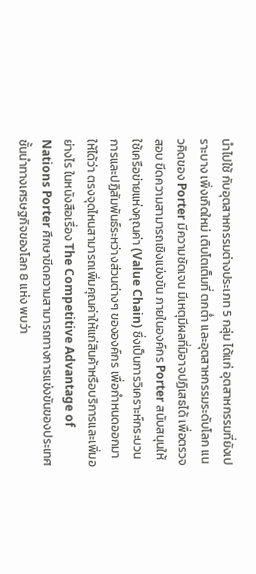นำไปใช้ กับอุตสาหกรรมต่างประเภท 5 กลุ่ม ได้แก่ อุตสาหกรรมที่ยังเปราะบาง เพิ่งเกิดใหม่ เติบโตเต็มที่ ตกต่ำ และอุตสาหกรรมระดับโลก แนวคิดของ Porter มีความชัดเจน มีเหตุมีผลที่มิอาจปฏิเสธได้ เพื่อตรวจสอบ ขีดความสามารถเชิงแข่งขัน ภายในองค์กร Porter สนับสนุนให้ใช้เครือข่ายแห่งคุณค่า (Value Chain) ซึ่งเป็นการวิเคราะห์กระบวนการและปฏิสัมพันธ์ระหว่างส่วนต่างๆ ขององค์กร เพื่อกำหนดออกมาให้ได้ว่า ตรงจุดไหนสามารถเพิ่มคุณค่าให้แก่สินค้าหรือบริการและเพิ่มอย่างไร ในหนังสือเรื่อง The Competitive Advantage of Nations Porter ศึกษาขีดความสามารถทางการแข่งขันของประเทศชั้นนำทางเศรษฐกิจของโลก 8 แห่ง พบว่า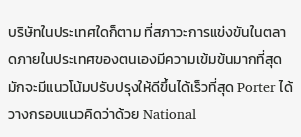บริษัทในประเทศใดก็ตาม ที่สภาวะการแข่งขันในตลาดภายในประเทศของตนเองมีความเข้มข้นมากที่สุด มักจะมีแนวโน้มปรับปรุงให้ดีขึ้นได้เร็วที่สุด Porter ได้วางกรอบแนวคิดว่าด้วย National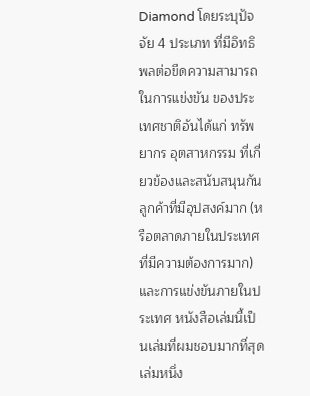Diamond โดยระบุปัจจัย 4 ประเภท ที่มีอิทธิพลต่อขีดความสามารถในการแข่งขัน ของประเทศชาติอันได้แก่ ทรัพยากร อุตสาหกรรม ที่เกี่ยวข้องและสนับสนุนกัน ลูกค้าที่มีอุปสงค์มาก (หรือตลาดภายในประเทศ ที่มีความต้องการมาก) และการแข่งขันภายในประเทศ หนังสือเล่มนี้เป็นเล่มที่ผมชอบมากที่สุดเล่มหนึ่ง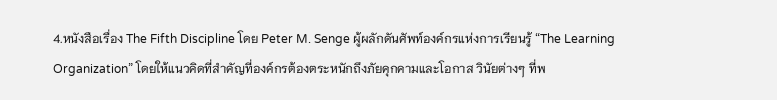4.หนังสือเรื่อง The Fifth Discipline โดย Peter M. Senge ผู้ผลักดันศัพท์องค์กรแห่งการเรียนรู้ “The Learning Organization” โดยให้แนวคิดที่สำคัญที่องค์กรต้องตระหนักถึงภัยคุกคามและโอกาส วินัยต่างๆ ที่พ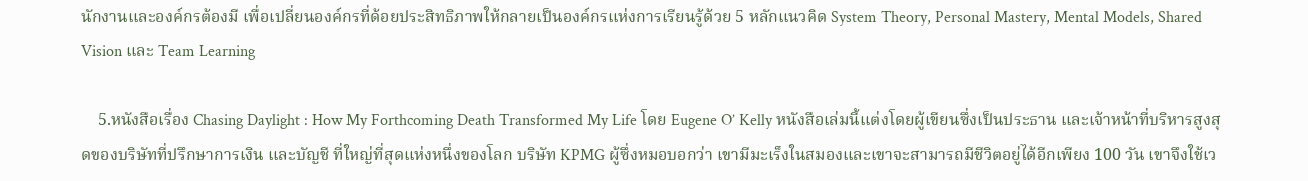นักงานและองค์กรต้องมี เพื่อเปลี่ยนองค์กรที่ด้อยประสิทธิภาพให้กลายเป็นองค์กรแห่งการเรียนรู้ด้วย 5 หลักแนวคิด System Theory, Personal Mastery, Mental Models, Shared Vision และ Team Learning

    5.หนังสือเรื่อง Chasing Daylight : How My Forthcoming Death Transformed My Life โดย Eugene O’ Kelly หนังสือเล่มนี้แต่งโดยผู้เขียนซึ่งเป็นประธาน และเจ้าหน้าที่บริหารสูงสุดของบริษัทที่ปรึกษาการเงิน และบัญชี ที่ใหญ่ที่สุดแห่งหนึ่งของโลก บริษัท KPMG ผู้ซึ่งหมอบอกว่า เขามีมะเร็งในสมองและเขาจะสามารถมีชีวิตอยู่ได้อีกเพียง 100 วัน เขาจึงใช้เว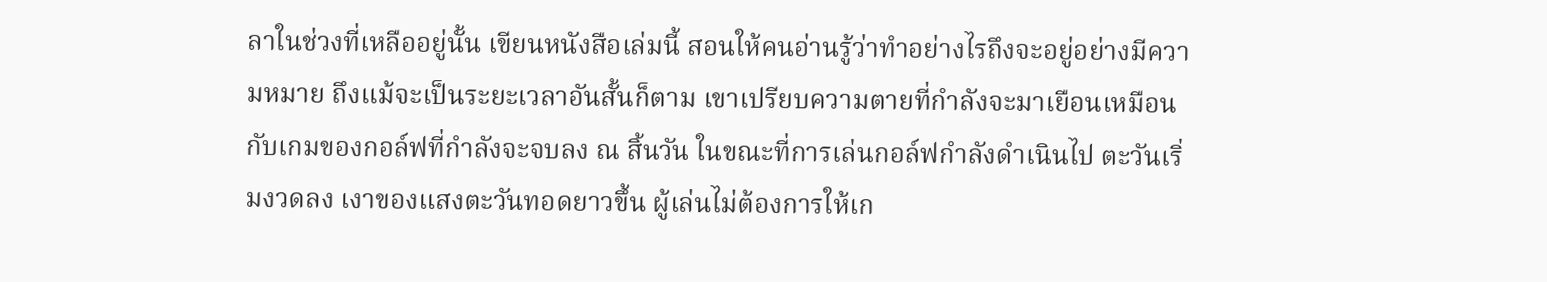ลาในช่วงที่เหลืออยู่นั้น เขียนหนังสือเล่มนี้ สอนให้คนอ่านรู้ว่าทำอย่างไรถึงจะอยู่อย่างมีความหมาย ถึงแม้จะเป็นระยะเวลาอันสั้นก็ตาม เขาเปรียบความตายที่กำลังจะมาเยือนเหมือนกับเกมของกอล์ฟที่กำลังจะจบลง ณ สิ้นวัน ในขณะที่การเล่นกอล์ฟกำลังดำเนินไป ตะวันเริ่มงวดลง เงาของแสงตะวันทอดยาวขึ้น ผู้เล่นไม่ต้องการให้เก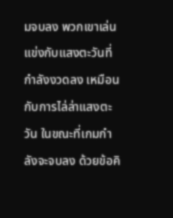มจบลง พวกเขาเล่นแข่งกับแสงตะวันที่กำลังงวดลง เหมือนกับการไล่ล่าแสงตะวัน ในขณะที่เกมกำลังจะจบลง ด้วยข้อคิ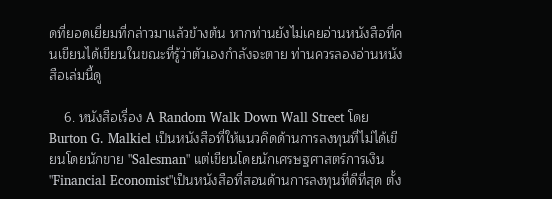ดที่ยอดเยี่ยมที่กล่าวมาแล้วข้างต้น หากท่านยังไม่เคยอ่านหนังสือที่คนเขียนได้เขียนในขณะที่รู้ว่าตัวเองกำลังจะตาย ท่านควรลองอ่านหนังสือเล่มนี้ดู

    6. หนังสือเรื่อง A Random Walk Down Wall Street โดย Burton G. Malkiel เป็นหนังสือที่ให้แนวคิดด้านการลงทุนที่ไม่ได้เขียนโดยนักขาย "Salesman" แต่เขียนโดยนักเศรษฐศาสตร์การเงิน "Financial Economist"เป็นหนังสือที่สอนด้านการลงทุนที่ดีที่สุด ตั้ง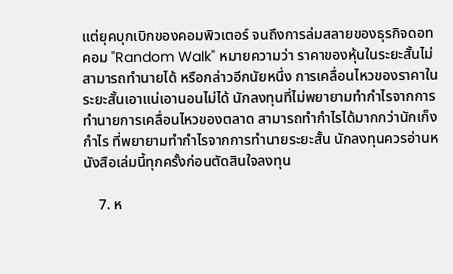แต่ยุคบุกเบิกของคอมพิวเตอร์ จนถึงการล่มสลายของธุรกิจดอทคอม "Random Walk" หมายความว่า ราคาของหุ้นในระยะสั้นไม่สามารถทำนายได้ หรือกล่าวอีกนัยหนึ่ง การเคลื่อนไหวของราคาในระยะสั้นเอาแน่เอานอนไม่ได้ นักลงทุนที่ไม่พยายามทำกำไรจากการทำนายการเคลื่อนไหวของตลาด สามารถทำกำไรได้มากกว่านักเก็งกำไร ที่พยายามทำกำไรจากการทำนายระยะสั้น นักลงทุนควรอ่านหนังสือเล่มนี้ทุกครั้งก่อนตัดสินใจลงทุน

    7. ห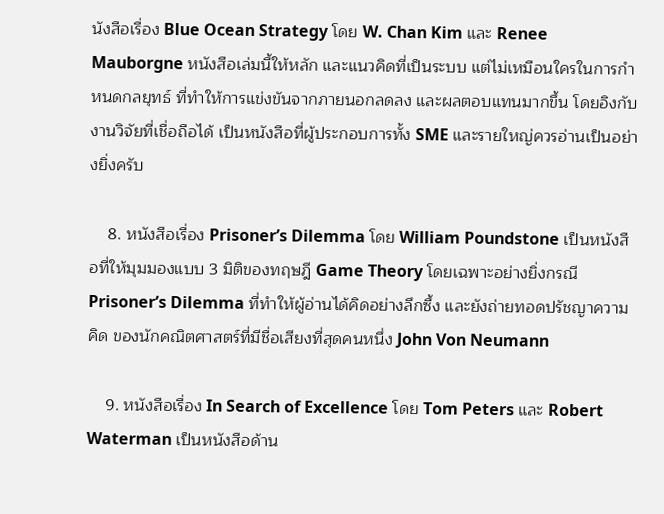นังสือเรื่อง Blue Ocean Strategy โดย W. Chan Kim และ Renee Mauborgne หนังสือเล่มนี้ให้หลัก และแนวคิดที่เป็นระบบ แต่ไม่เหมือนใครในการกำหนดกลยุทธ์ ที่ทำให้การแข่งขันจากภายนอกลดลง และผลตอบแทนมากขึ้น โดยอิงกับงานวิจัยที่เชื่อถือได้ เป็นหนังสือที่ผู้ประกอบการทั้ง SME และรายใหญ่ควรอ่านเป็นอย่างยิ่งครับ

    8. หนังสือเรื่อง Prisoner’s Dilemma โดย William Poundstone เป็นหนังสือที่ให้มุมมองแบบ 3 มิติของทฤษฎี Game Theory โดยเฉพาะอย่างยิ่งกรณี Prisoner’s Dilemma ที่ทำให้ผู้อ่านได้คิดอย่างลึกซึ้ง และยังถ่ายทอดปรัชญาความคิด ของนักคณิตศาสตร์ที่มีชื่อเสียงที่สุดคนหนึ่ง John Von Neumann

    9. หนังสือเรื่อง In Search of Excellence โดย Tom Peters และ Robert Waterman เป็นหนังสือด้าน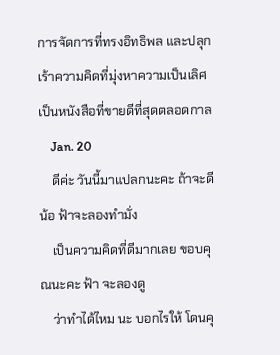การจัดการที่ทรงอิทธิพล และปลุกเร้าความคิดที่มุ่งหาความเป็นเลิศ เป็นหนังสือที่ขายดีที่สุดตลอดกาล
    Jan. 20
    ดีค่ะ วันนี้มาแปลกนะคะ ถ้าจะดีน้อ ฟ้าจะลองทำมั่ง
    เป็นความคิดที่ดีมากเลย ขอบคุณนะคะ ฟ้า จะลองดู
    ว่าทำได้ไหม นะ บอกไรให้ โดนคุ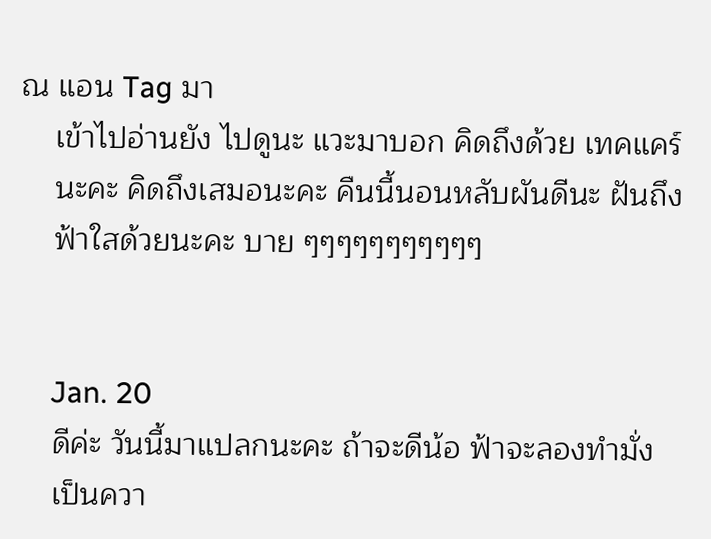ณ แอน Tag มา
    เข้าไปอ่านยัง ไปดูนะ แวะมาบอก คิดถึงด้วย เทคแคร์
    นะคะ คิดถึงเสมอนะคะ คืนนี้นอนหลับผันดีนะ ฝันถึง
    ฟ้าใสด้วยนะคะ บาย ๆๆๆๆๆๆๆๆๆๆๆ


    Jan. 20
    ดีค่ะ วันนี้มาแปลกนะคะ ถ้าจะดีน้อ ฟ้าจะลองทำมั่ง
    เป็นควา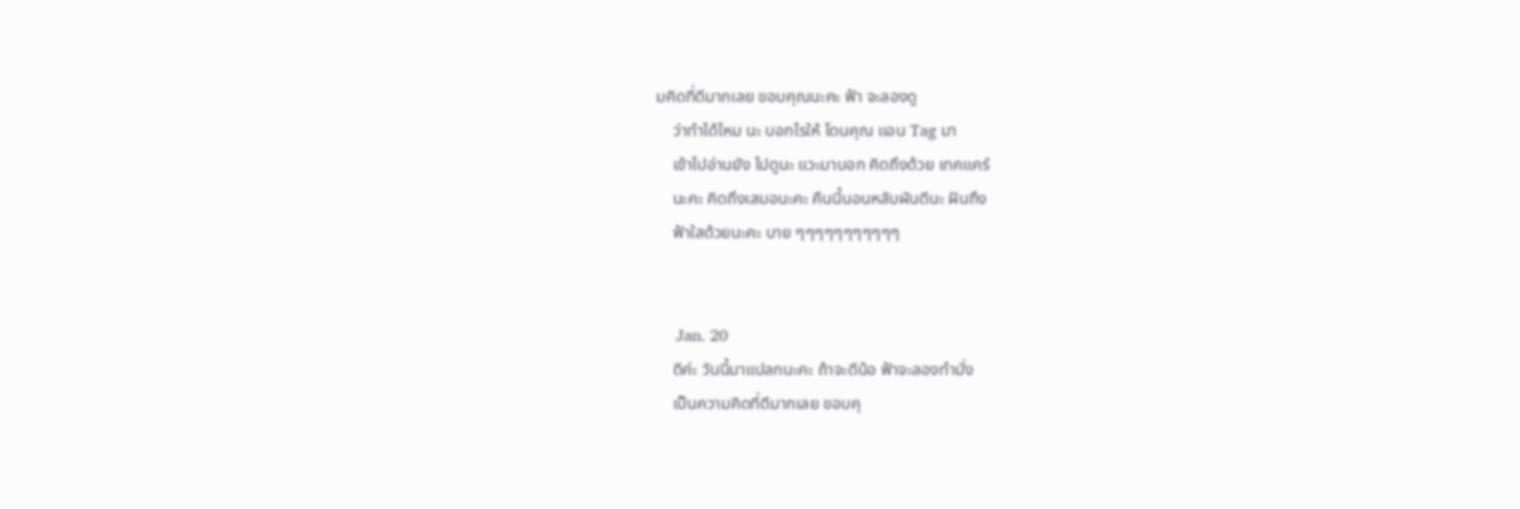มคิดที่ดีมากเลย ขอบคุณนะคะ ฟ้า จะลองดู
    ว่าทำได้ไหม นะ บอกไรให้ โดนคุณ แอน Tag มา
    เข้าไปอ่านยัง ไปดูนะ แวะมาบอก คิดถึงด้วย เทคแคร์
    นะคะ คิดถึงเสมอนะคะ คืนนี้นอนหลับผันดีนะ ฝันถึง
    ฟ้าใสด้วยนะคะ บาย ๆๆๆๆๆๆๆๆๆๆๆ


    Jan. 20
    ดีค่ะ วันนี้มาแปลกนะคะ ถ้าจะดีน้อ ฟ้าจะลองทำมั่ง
    เป็นความคิดที่ดีมากเลย ขอบคุ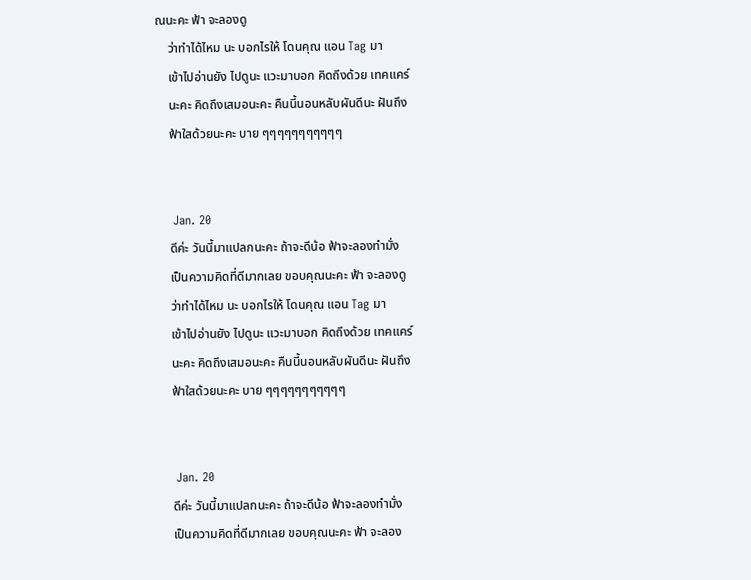ณนะคะ ฟ้า จะลองดู
    ว่าทำได้ไหม นะ บอกไรให้ โดนคุณ แอน Tag มา
    เข้าไปอ่านยัง ไปดูนะ แวะมาบอก คิดถึงด้วย เทคแคร์
    นะคะ คิดถึงเสมอนะคะ คืนนี้นอนหลับผันดีนะ ฝันถึง
    ฟ้าใสด้วยนะคะ บาย ๆๆๆๆๆๆๆๆๆๆๆ


    Jan. 20
    ดีค่ะ วันนี้มาแปลกนะคะ ถ้าจะดีน้อ ฟ้าจะลองทำมั่ง
    เป็นความคิดที่ดีมากเลย ขอบคุณนะคะ ฟ้า จะลองดู
    ว่าทำได้ไหม นะ บอกไรให้ โดนคุณ แอน Tag มา
    เข้าไปอ่านยัง ไปดูนะ แวะมาบอก คิดถึงด้วย เทคแคร์
    นะคะ คิดถึงเสมอนะคะ คืนนี้นอนหลับผันดีนะ ฝันถึง
    ฟ้าใสด้วยนะคะ บาย ๆๆๆๆๆๆๆๆๆๆๆ


    Jan. 20
    ดีค่ะ วันนี้มาแปลกนะคะ ถ้าจะดีน้อ ฟ้าจะลองทำมั่ง
    เป็นความคิดที่ดีมากเลย ขอบคุณนะคะ ฟ้า จะลอง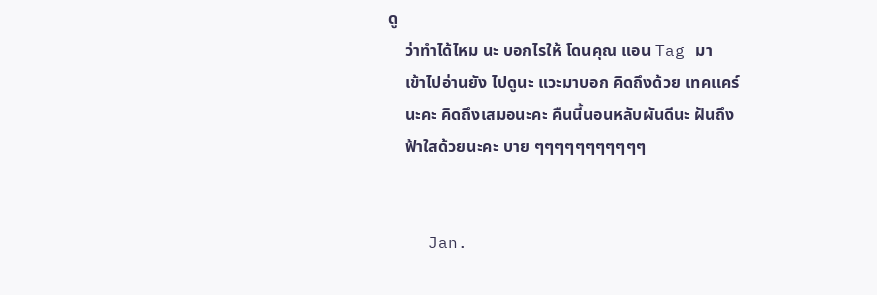ดู
    ว่าทำได้ไหม นะ บอกไรให้ โดนคุณ แอน Tag มา
    เข้าไปอ่านยัง ไปดูนะ แวะมาบอก คิดถึงด้วย เทคแคร์
    นะคะ คิดถึงเสมอนะคะ คืนนี้นอนหลับผันดีนะ ฝันถึง
    ฟ้าใสด้วยนะคะ บาย ๆๆๆๆๆๆๆๆๆๆๆ


    Jan.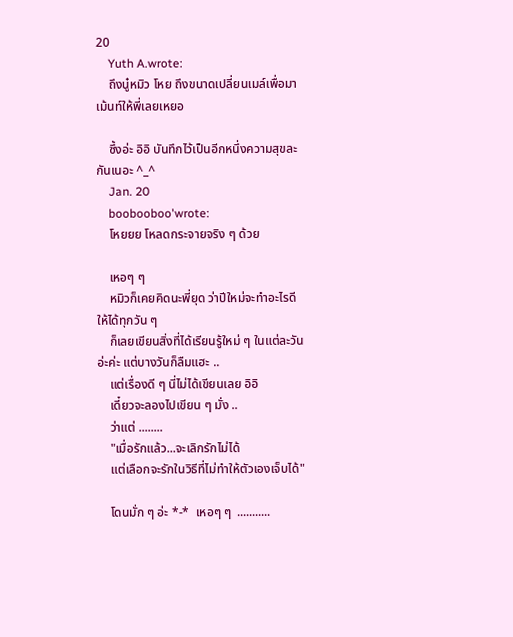20
    Yuth A.wrote:
    ถึงนู๋หมิว โหย ถึงขนาดเปลี่ยนเมล์เพื่อมาเม้นท์ให้พี่เลยเหยอ

    ซึ้งอ่ะ อิอิ บันทึกไว้เป็นอีกหนึ่งความสุขละกันเนอะ ^_^
    Jan. 20
    boobooboo'wrote:
    โหยยย โหลดกระจายจริง ๆ ด้วย

    เหอๆ ๆ
    หมิวก็เคยคิดนะพี่ยุด ว่าปีใหม่จะทำอะไรดีให้ได้ทุกวัน ๆ
    ก็เลยเขียนสิ่งที่ได้เรียนรู้ใหม่ ๆ ในแต่ละวันอ่ะค่ะ แต่บางวันก็ลืมแฮะ ..
    แต่เรื่องดี ๆ นี่ไม่ได้เขียนเลย อิอิ
    เดี๋ยวจะลองไปเขียน ๆ มั่ง ..
    ว่าแต่ ........
    "เมื่อรักแล้ว...จะเลิกรักไม่ได้
    แต่เลือกจะรักในวิธีที่ไม่ทำให้ตัวเองเจ็บได้"

    โดนมั่ก ๆ อ่ะ *-*  เหอๆ ๆ  ...........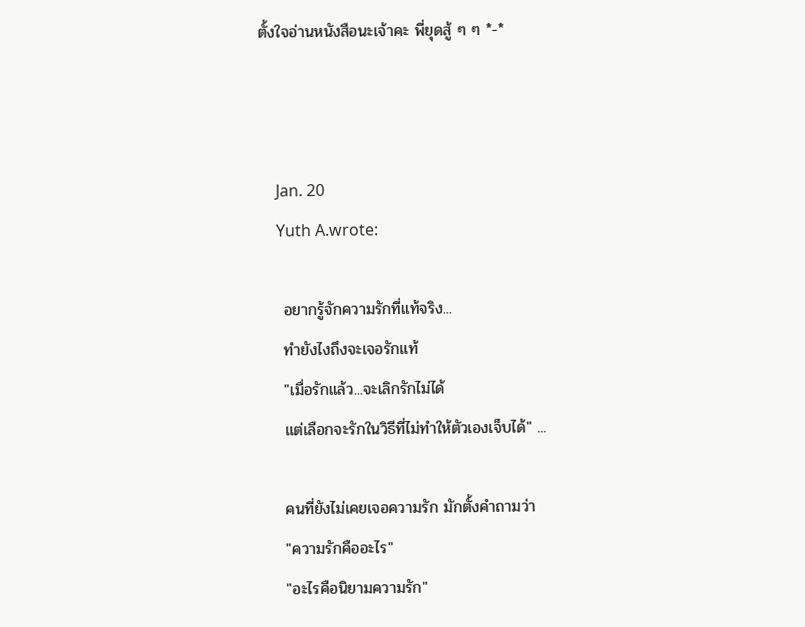ตั้งใจอ่านหนังสือนะเจ้าคะ พี่ยุดสู้ ๆ ๆ *-*



    Jan. 20
    Yuth A.wrote:

    อยากรู้จักความรักที่แท้จริง...
    ทำยังไงถึงจะเจอรักแท้
    "เมื่อรักแล้ว...จะเลิกรักไม่ได้
    แต่เลือกจะรักในวิธีที่ไม่ทำให้ตัวเองเจ็บได้" ...

    คนที่ยังไม่เคยเจอความรัก มักตั้งคำถามว่า
    "ความรักคืออะไร"
    "อะไรคือนิยามความรัก"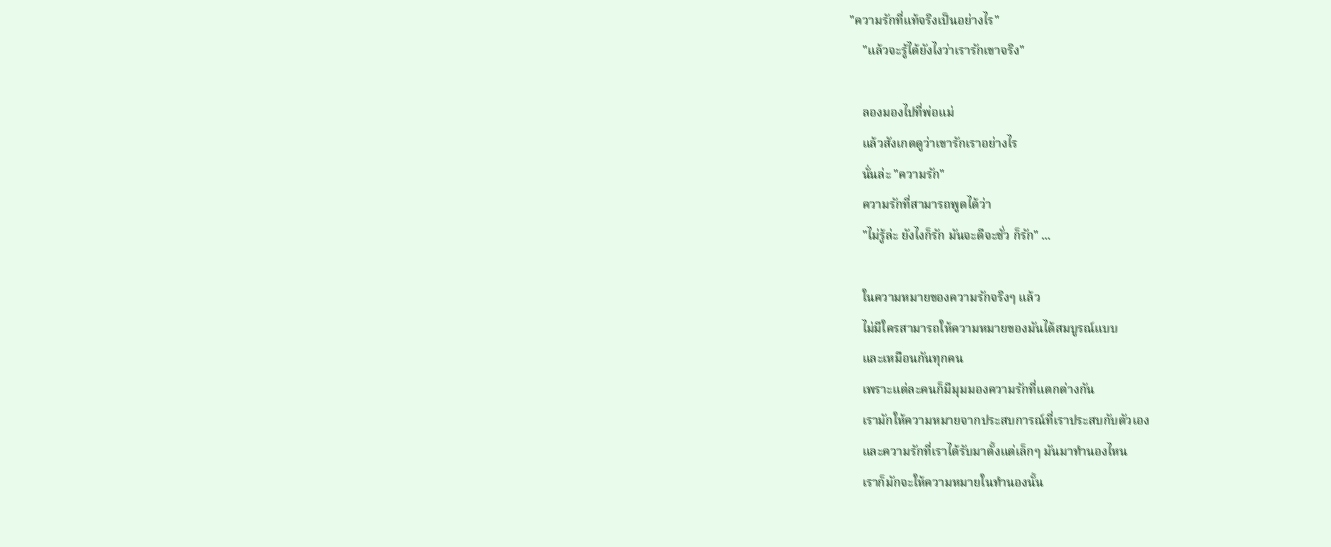"ความรักที่แท้จริงเป็นอย่างไร"
    "แล้วจะรู้ได้ยังไงว่าเรารักเขาจริง"

    ลองมองไปที่พ่อแม่
    แล้วสังเกตดูว่าเขารักเราอย่างไร
    นั่นล่ะ "ความรัก"
    ความรักที่สามารถพูดได้ว่า
    "ไม่รู้ล่ะ ยังไงก็รัก มันจะดีจะชั่ว ก็รัก" ...

    ในความหมายของความรักจริงๆ แล้ว
    ไม่มีใครสามารถให้ความหมายของมันได้สมบูรณ์แบบ
    และเหมือนกันทุกคน
    เพราะแต่ละคนก็มีมุมมองความรักที่แตกต่างกัน
    เรามักให้ความหมายจากประสบการณ์ที่เราประสบกับตัวเอง
    และความรักที่เราได้รับมาตั้งแต่เล็กๆ มันมาทำนองไหน
    เราก็มักจะให้ความหมายในทำนองนั้น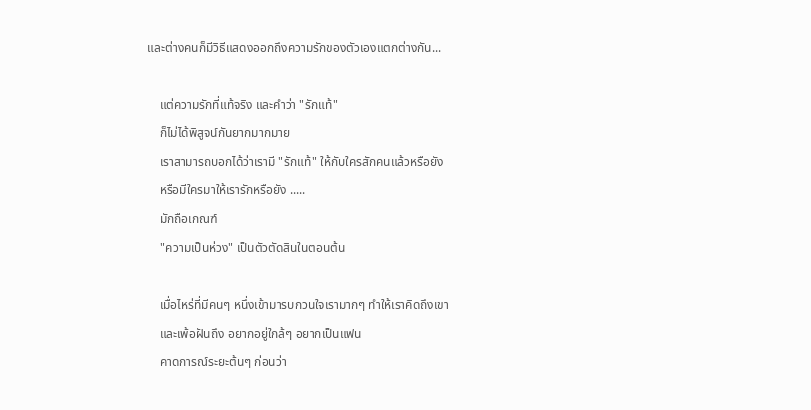และต่างคนก็มีวิธีแสดงออกถึงความรักของตัวเองแตกต่างกัน...

    แต่ความรักที่แท้จริง และคำว่า "รักแท้"
    ก็ไม่ได้พิสูจน์กันยากมากมาย
    เราสามารถบอกได้ว่าเรามี "รักแท้" ให้กับใครสักคนแล้วหรือยัง
    หรือมีใครมาให้เรารักหรือยัง .....
    มักถือเกณฑ์
    "ความเป็นห่วง" เป็นตัวตัดสินในตอนต้น

    เมื่อไหร่ที่มีคนๆ หนึ่งเข้ามารบกวนใจเรามากๆ ทำให้เราคิดถึงเขา
    และเพ้อฝันถึง อยากอยู่ใกล้ๆ อยากเป็นแฟน
    คาดการณ์ระยะต้นๆ ก่อนว่า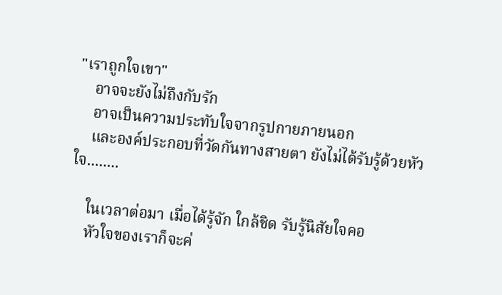"เราถูกใจเขา"
    อาจจะยังไม่ถึงกับรัก
    อาจเป็นความประทับใจจากรูปกายภายนอก
    และองค์ประกอบที่วัดกันทางสายตา ยังไม่ได้รับรู้ด้วยหัวใจ........

    ในเวลาต่อมา เมื่อได้รู้จัก ใกล้ชิด รับรู้นิสัยใจคอ
    หัวใจของเราก็จะค่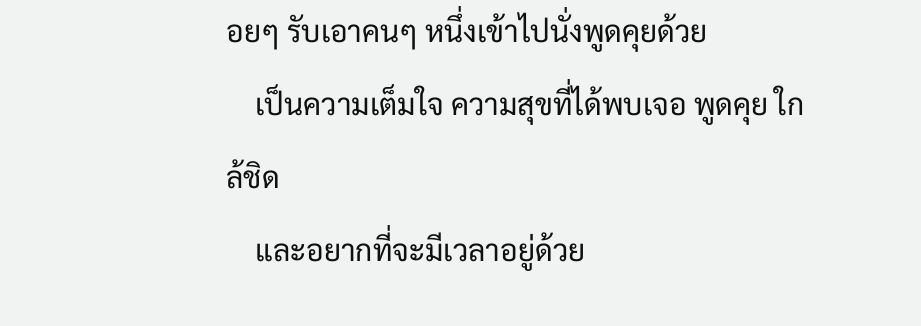อยๆ รับเอาคนๆ หนึ่งเข้าไปนั่งพูดคุยด้วย
    เป็นความเต็มใจ ความสุขที่ได้พบเจอ พูดคุย ใกล้ชิด
    และอยากที่จะมีเวลาอยู่ด้วย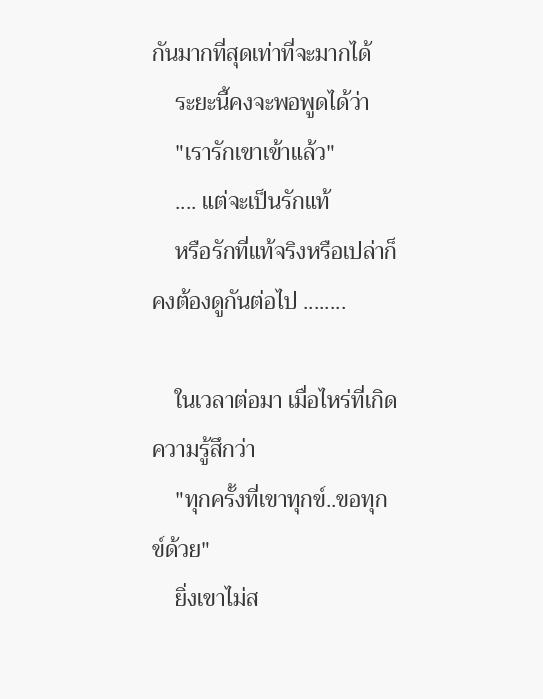กันมากที่สุดเท่าที่จะมากได้
    ระยะนี้คงจะพอพูดได้ว่า
    "เรารักเขาเข้าแล้ว"
    .... แต่จะเป็นรักแท้
    หรือรักที่แท้จริงหรือเปล่าก็คงต้องดูกันต่อไป ........

    ในเวลาต่อมา เมื่อไหร่ที่เกิดความรู้สึกว่า
    "ทุกครั้งที่เขาทุกข์..ขอทุกข์ด้วย"
    ยิ่งเขาไม่ส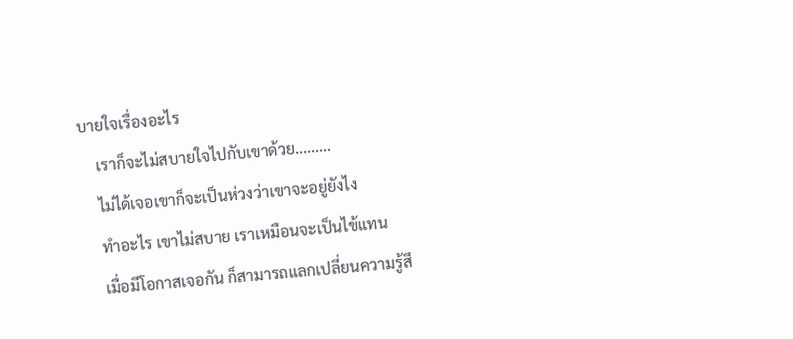บายใจเรื่องอะไร
    เราก็จะไม่สบายใจไปกับเขาด้วย.........
    ไม่ได้เจอเขาก็จะเป็นห่วงว่าเขาจะอยู่ยังไง
    ทำอะไร เขาไม่สบาย เราเหมือนจะเป็นไข้แทน
    เมื่อมีโอกาสเจอกัน ก็สามารถแลกเปลี่ยนความรู้สึ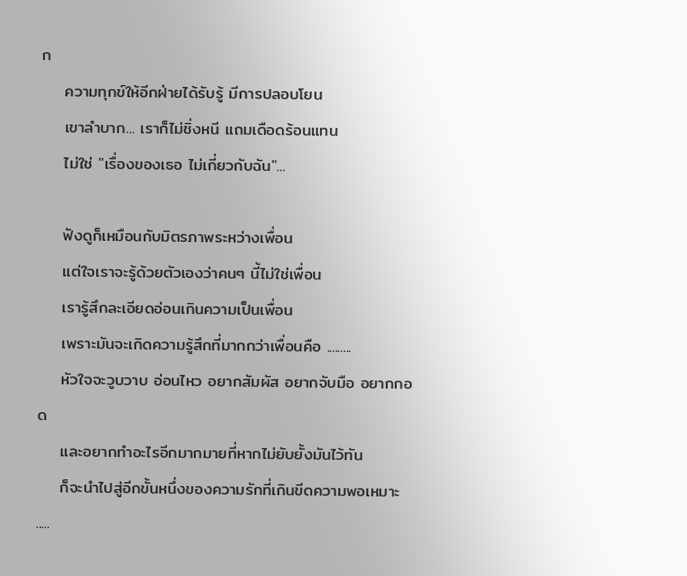ก
    ความทุกข์ให้อีกฝ่ายได้รับรู้ มีการปลอบโยน
    เขาลำบาก... เราก็ไม่ชิ่งหนี แถมเดือดร้อนแทน
    ไม่ใช่ "เรื่องของเธอ ไม่เกี่ยวกับฉัน"...

    ฟังดูก็เหมือนกับมิตรภาพระหว่างเพื่อน
    แต่ใจเราจะรู้ด้วยตัวเองว่าคนๆ นี้ไม่ใช่เพื่อน
    เรารู้สึกละเอียดอ่อนเกินความเป็นเพื่อน
    เพราะมันจะเกิดความรู้สึกที่มากกว่าเพื่อนคือ .........
    หัวใจจะวูบวาบ อ่อนไหว อยากสัมผัส อยากจับมือ อยากกอด
    และอยากทำอะไรอีกมากมายที่หากไม่ยับยั้งมันไว้ทัน
    ก็จะนำไปสู่อีกขั้นหนึ่งของความรักที่เกินขีดความพอเหมาะ .....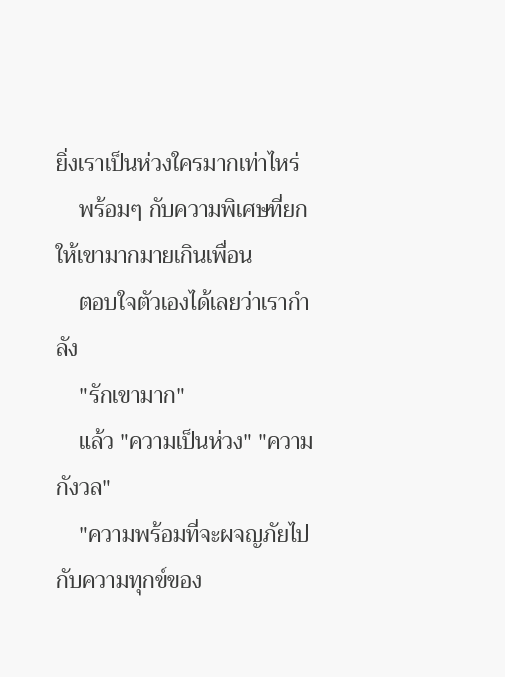ยิ่งเราเป็นห่วงใครมากเท่าไหร่
    พร้อมๆ กับความพิเศษที่ยกให้เขามากมายเกินเพื่อน
    ตอบใจตัวเองได้เลยว่าเรากำลัง
    "รักเขามาก"
    แล้ว "ความเป็นห่วง" "ความกังวล"
    "ความพร้อมที่จะผจญภัยไปกับความทุกข์ของ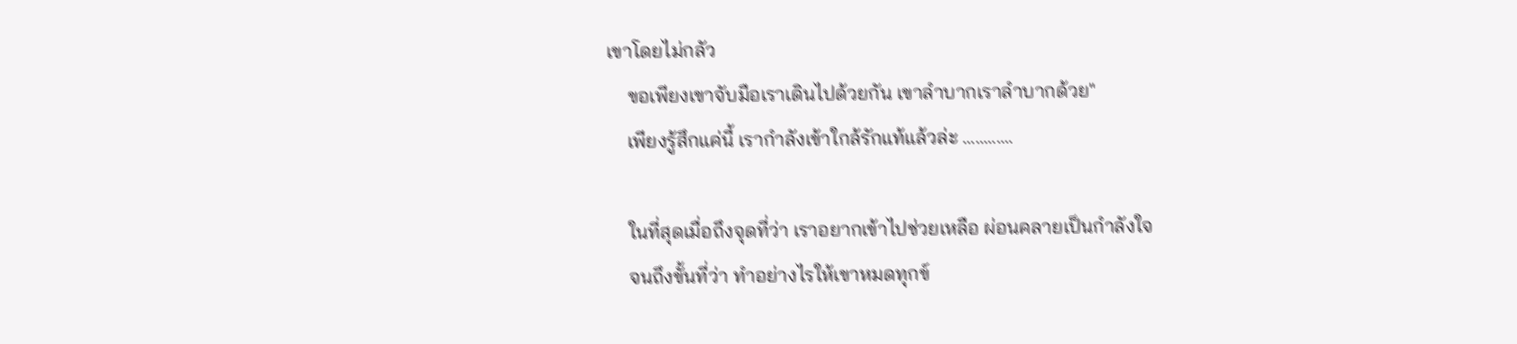เขาโดยไม่กลัว
    ขอเพียงเขาจับมือเราเดินไปด้วยกัน เขาลำบากเราลำบากด้วย"
    เพียงรู้สึกแค่นี้ เรากำลังเข้าใกล้รักแท้แล้วล่ะ ............

    ในที่สุดเมื่อถึงจุดที่ว่า เราอยากเข้าไปช่วยเหลือ ผ่อนคลายเป็นกำลังใจ
    จนถึงขั้นที่ว่า ทำอย่างไรให้เขาหมดทุกข์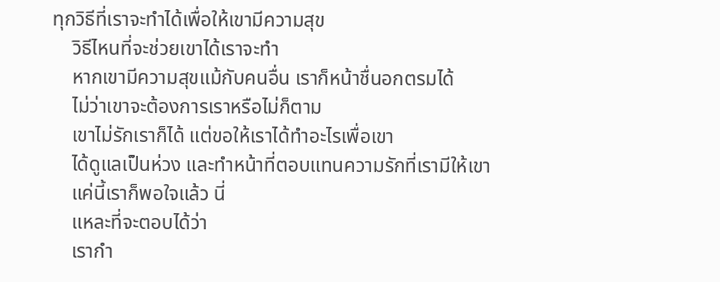ทุกวิธีที่เราจะทำได้เพื่อให้เขามีความสุข
    วิธีไหนที่จะช่วยเขาได้เราจะทำ
    หากเขามีความสุขแม้กับคนอื่น เราก็หน้าชื่นอกตรมได้
    ไม่ว่าเขาจะต้องการเราหรือไม่ก็ตาม
    เขาไม่รักเราก็ได้ แต่ขอให้เราได้ทำอะไรเพื่อเขา
    ได้ดูแลเป็นห่วง และทำหน้าที่ตอบแทนความรักที่เรามีให้เขา
    แค่นี้เราก็พอใจแล้ว นี่
    แหละที่จะตอบได้ว่า
    เรากำ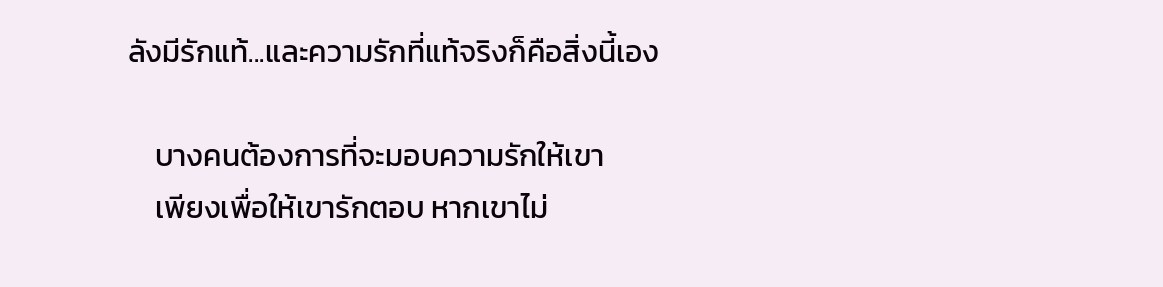ลังมีรักแท้...และความรักที่แท้จริงก็คือสิ่งนี้เอง

    บางคนต้องการที่จะมอบความรักให้เขา
    เพียงเพื่อให้เขารักตอบ หากเขาไม่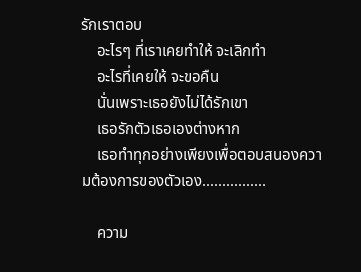รักเราตอบ
    อะไรๆ ที่เราเคยทำให้ จะเลิกทำ
    อะไรที่เคยให้ จะขอคืน
    นั่นเพราะเธอยังไม่ได้รักเขา
    เธอรักตัวเธอเองต่างหาก
    เธอทำทุกอย่างเพียงเพื่อตอบสนองความต้องการของตัวเอง................

    ความ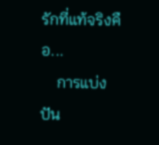รักที่แท้จริงคือ...
    การแบ่งปัน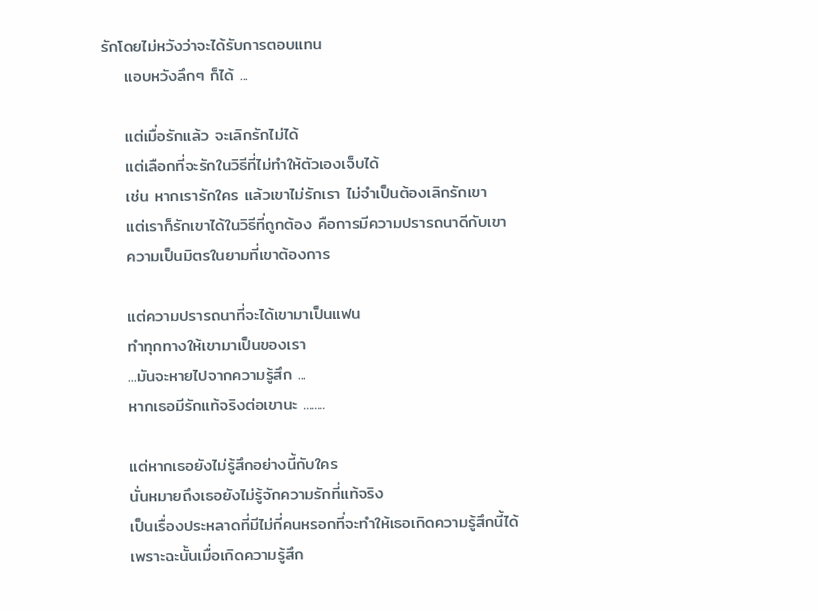รักโดยไม่หวังว่าจะได้รับการตอบแทน
    แอบหวังลึกๆ ก็ได้ ...

    แต่เมื่อรักแล้ว จะเลิกรักไม่ได้
    แต่เลือกที่จะรักในวิธีที่ไม่ทำให้ตัวเองเจ็บได้
    เช่น หากเรารักใคร แล้วเขาไม่รักเรา ไม่จำเป็นต้องเลิกรักเขา
    แต่เราก็รักเขาได้ในวิธีที่ถูกต้อง คือการมีความปรารถนาดีกับเขา
    ความเป็นมิตรในยามที่เขาต้องการ

    แต่ความปรารถนาที่จะได้เขามาเป็นแฟน
    ทำทุกทางให้เขามาเป็นของเรา
    ...มันจะหายไปจากความรู้สึก ...
    หากเธอมีรักแท้จริงต่อเขานะ ........

    แต่หากเธอยังไม่รู้สึกอย่างนี้กับใคร
    นั่นหมายถึงเธอยังไม่รู้จักความรักที่แท้จริง
    เป็นเรื่องประหลาดที่มีไม่กี่คนหรอกที่จะทำให้เธอเกิดความรู้สึกนี้ได้
    เพราะฉะนั้นเมื่อเกิดความรู้สึก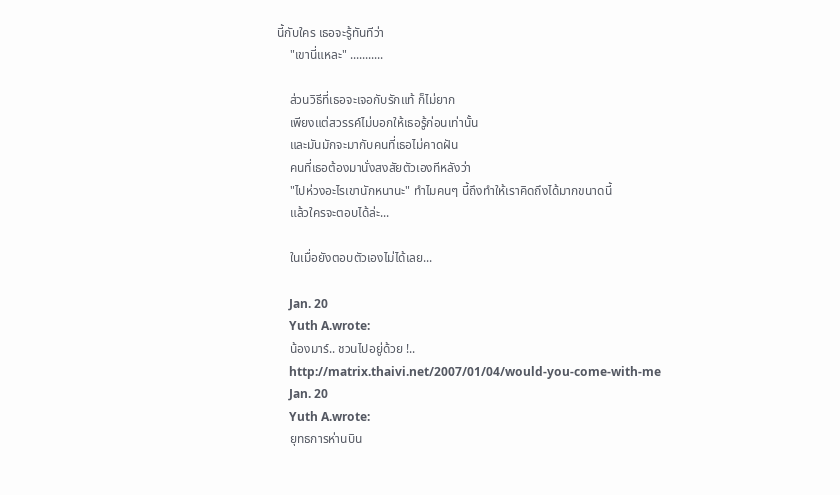นี้กับใคร เธอจะรู้ทันทีว่า
    "เขานี่แหละ" ...........

    ส่วนวิธีที่เธอจะเจอกับรักแท้ ก็ไม่ยาก
    เพียงแต่สวรรค์ไม่บอกให้เธอรู้ก่อนเท่านั้น
    และมันมักจะมากับคนที่เธอไม่คาดฝัน
    คนที่เธอต้องมานั่งสงสัยตัวเองทีหลังว่า
    "ไปห่วงอะไรเขานักหนานะ" ทำไมคนๆ นี้ถึงทำให้เราคิดถึงได้มากขนาดนี้
    แล้วใครจะตอบได้ล่ะ...

    ในเมื่อยังตอบตัวเองไม่ได้เลย...

    Jan. 20
    Yuth A.wrote:
    น้องมาร์.. ชวนไปอยู่ด้วย !..
    http://matrix.thaivi.net/2007/01/04/would-you-come-with-me
    Jan. 20
    Yuth A.wrote:
    ยุทธการห่านบิน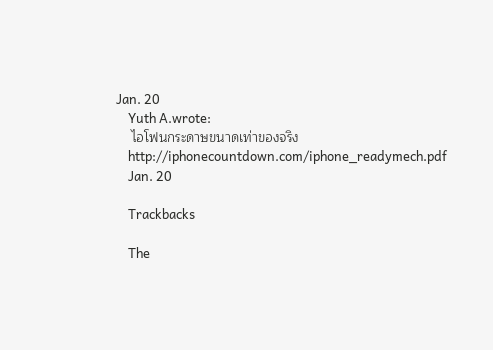Jan. 20
    Yuth A.wrote:
    ไอโฟนกระดาษขนาดเท่าของจริง
    http://iphonecountdown.com/iphone_readymech.pdf
    Jan. 20

    Trackbacks

    The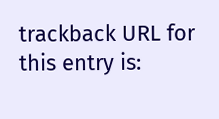trackback URL for this entry is: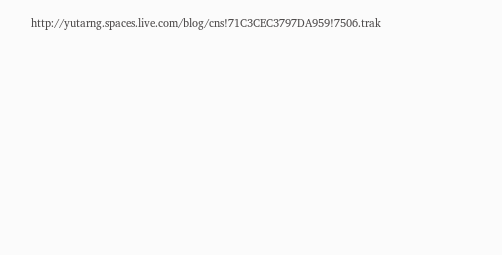http://yutarng.spaces.live.com/blog/cns!71C3CEC3797DA959!7506.trak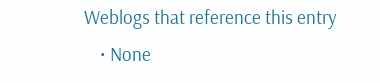Weblogs that reference this entry
    • None